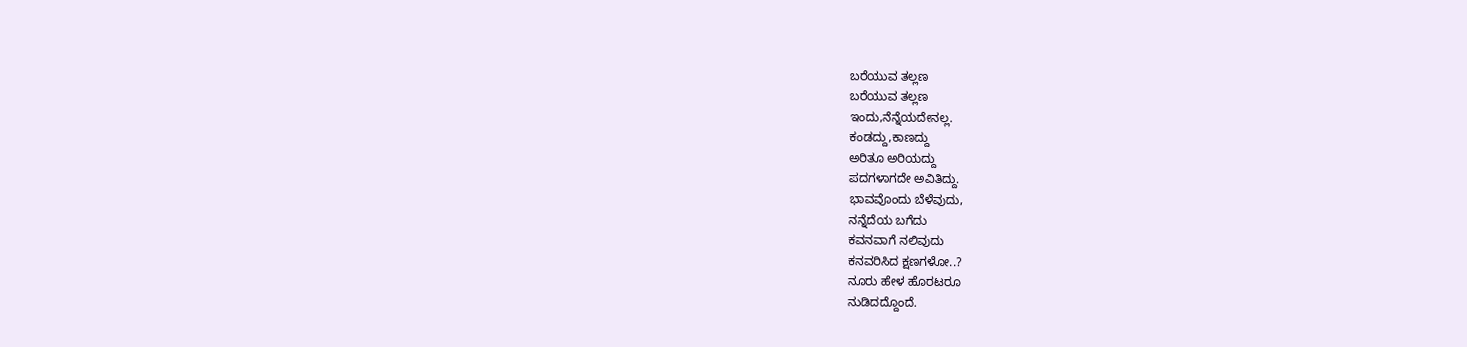ಬರೆಯುವ ತಲ್ಲಣ
ಬರೆಯುವ ತಲ್ಲಣ
ಇಂದು,ನೆನ್ನೆಯದೇನಲ್ಲ.
ಕಂಡದ್ದು,ಕಾಣದ್ದು
ಅರಿತೂ ಅರಿಯದ್ದು
ಪದಗಳಾಗದೇ ಅವಿತಿದ್ದು.
ಭಾವವೊಂದು ಬೆಳೆವುದು,
ನನ್ನೆದೆಯ ಬಗೆದು
ಕವನವಾಗೆ ನಲಿವುದು
ಕನವರಿಸಿದ ಕ್ಷಣಗಳೋ..?
ನೂರು ಹೇಳ ಹೊರಟರೂ
ನುಡಿದದ್ದೊಂದೆ.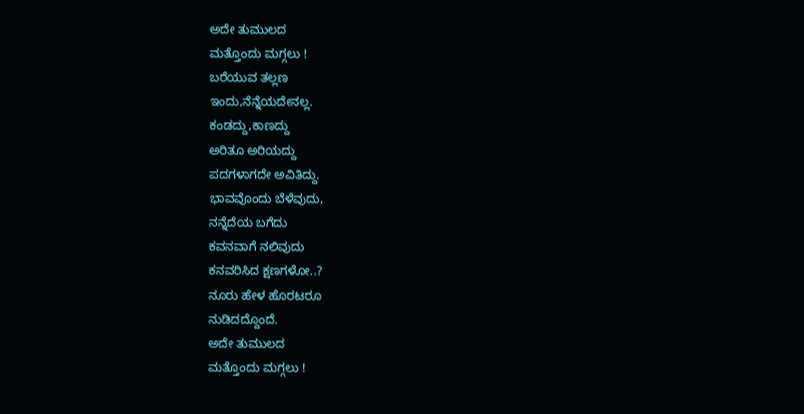ಅದೇ ತುಮುಲದ
ಮತ್ತೊಂದು ಮಗ್ಗಲು !
ಬರೆಯುವ ತಲ್ಲಣ
ಇಂದು,ನೆನ್ನೆಯದೇನಲ್ಲ.
ಕಂಡದ್ದು,ಕಾಣದ್ದು
ಅರಿತೂ ಅರಿಯದ್ದು
ಪದಗಳಾಗದೇ ಅವಿತಿದ್ದು.
ಭಾವವೊಂದು ಬೆಳೆವುದು,
ನನ್ನೆದೆಯ ಬಗೆದು
ಕವನವಾಗೆ ನಲಿವುದು
ಕನವರಿಸಿದ ಕ್ಷಣಗಳೋ..?
ನೂರು ಹೇಳ ಹೊರಟರೂ
ನುಡಿದದ್ದೊಂದೆ.
ಅದೇ ತುಮುಲದ
ಮತ್ತೊಂದು ಮಗ್ಗಲು !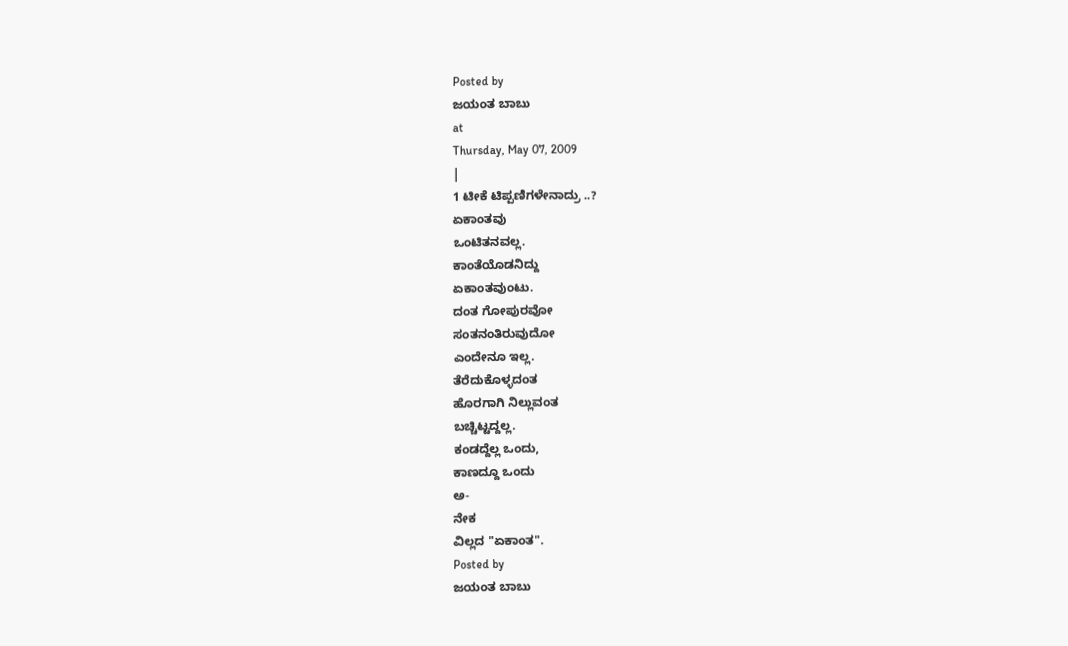Posted by
ಜಯಂತ ಬಾಬು
at
Thursday, May 07, 2009
|
1 ಟೀಕೆ ಟಿಪ್ಪಣಿಗಳೇನಾದ್ರು ..?
ಏಕಾಂತವು
ಒಂಟಿತನವಲ್ಲ.
ಕಾಂತೆಯೊಡನಿದ್ದು
ಏಕಾಂತವುಂಟು.
ದಂತ ಗೋಪುರವೋ
ಸಂತನಂತಿರುವುದೋ
ಎಂದೇನೂ ಇಲ್ಲ.
ತೆರೆದುಕೊಳ್ಳದಂತ
ಹೊರಗಾಗಿ ನಿಲ್ಲುವಂತ
ಬಚ್ಚಿಟ್ಟದ್ದಲ್ಲ.
ಕಂಡದ್ದೆಲ್ಲ ಒಂದು,
ಕಾಣದ್ದೂ ಒಂದು
ಅ-
ನೇಕ
ವಿಲ್ಲದ "ಏಕಾಂತ".
Posted by
ಜಯಂತ ಬಾಬು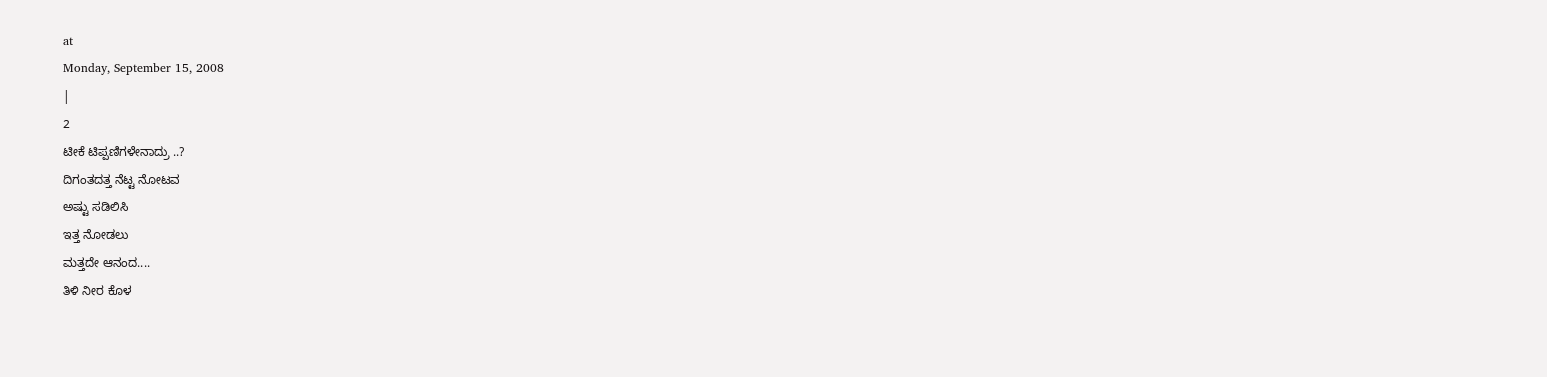at
Monday, September 15, 2008
|
2
ಟೀಕೆ ಟಿಪ್ಪಣಿಗಳೇನಾದ್ರು ..?
ದಿಗಂತದತ್ತ ನೆಟ್ಟ ನೋಟವ
ಅಷ್ಟು ಸಡಿಲಿಸಿ
ಇತ್ತ ನೋಡಲು
ಮತ್ತದೇ ಆನಂದ....
ತಿಳಿ ನೀರ ಕೊಳ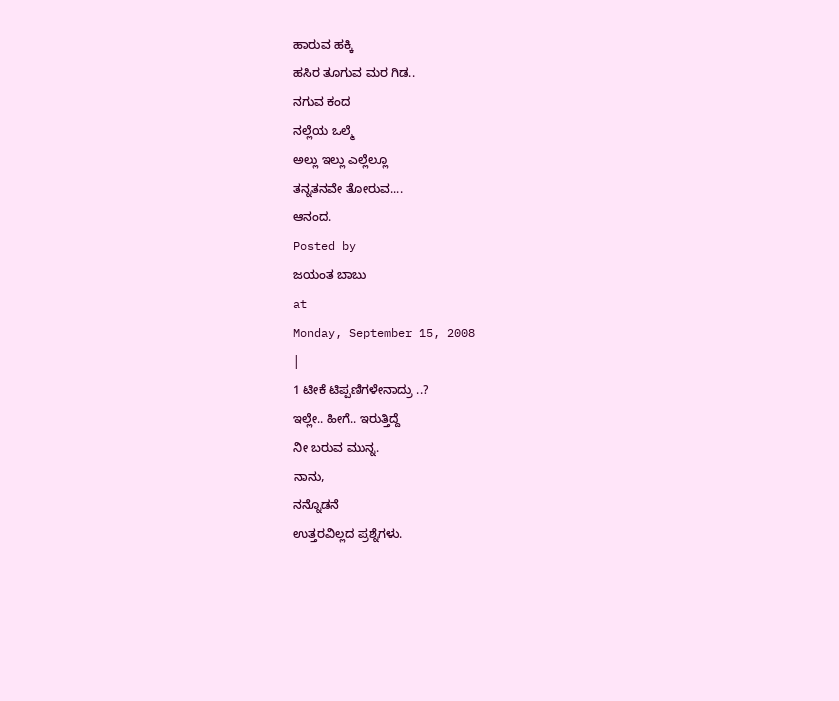ಹಾರುವ ಹಕ್ಕಿ
ಹಸಿರ ತೂಗುವ ಮರ ಗಿಡ..
ನಗುವ ಕಂದ
ನಲ್ಲೆಯ ಒಲ್ಮೆ
ಅಲ್ಲು ಇಲ್ಲು ಎಲ್ಲೆಲ್ಲೂ
ತನ್ನತನವೇ ತೋರುವ....
ಆನಂದ.
Posted by
ಜಯಂತ ಬಾಬು
at
Monday, September 15, 2008
|
1 ಟೀಕೆ ಟಿಪ್ಪಣಿಗಳೇನಾದ್ರು ..?
ಇಲ್ಲೇ.. ಹೀಗೆ.. ಇರುತ್ತಿದ್ದೆ
ನೀ ಬರುವ ಮುನ್ನ.
ನಾನು,
ನನ್ನೊಡನೆ
ಉತ್ತರವಿಲ್ಲದ ಪ್ರಶ್ನೆಗಳು.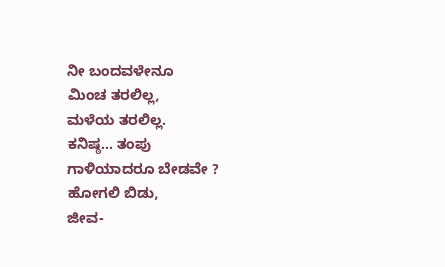ನೀ ಬಂದವಳೇನೂ
ಮಿಂಚ ತರಲಿಲ್ಲ,
ಮಳೆಯ ತರಲಿಲ್ಲ.
ಕನಿಷ್ಠ... ತಂಪು
ಗಾಳಿಯಾದರೂ ಬೇಡವೇ ?
ಹೋಗಲಿ ಬಿಡು,
ಜೀವ-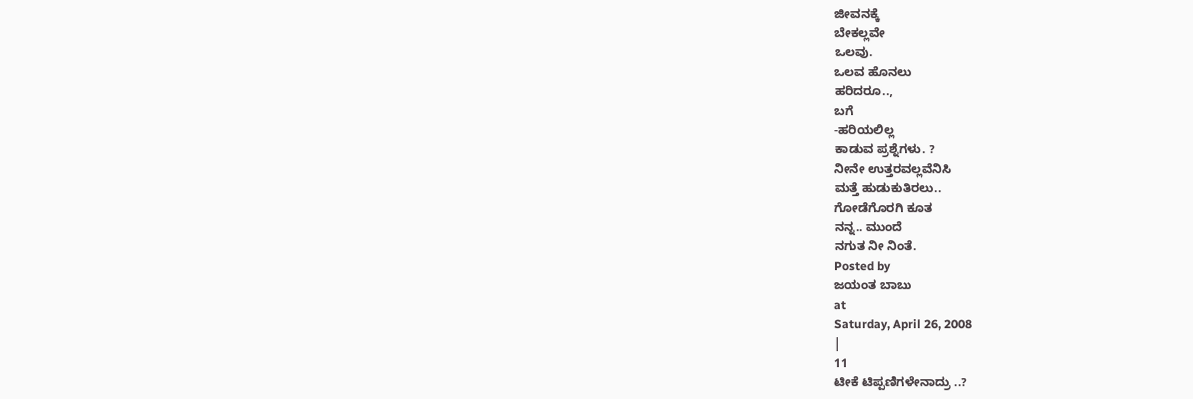ಜೀವನಕ್ಕೆ
ಬೇಕಲ್ಲವೇ
ಒಲವು.
ಒಲವ ಹೊನಲು
ಹರಿದರೂ..,
ಬಗೆ
-ಹರಿಯಲಿಲ್ಲ
ಕಾಡುವ ಪ್ರಶ್ನೆಗಳು. ?
ನೀನೇ ಉತ್ತರವಲ್ಲವೆನಿಸಿ
ಮತ್ತೆ ಹುಡುಕುತಿರಲು..
ಗೋಡೆಗೊರಗಿ ಕೂತ
ನನ್ನ.. ಮುಂದೆ
ನಗುತ ನೀ ನಿಂತೆ.
Posted by
ಜಯಂತ ಬಾಬು
at
Saturday, April 26, 2008
|
11
ಟೀಕೆ ಟಿಪ್ಪಣಿಗಳೇನಾದ್ರು ..?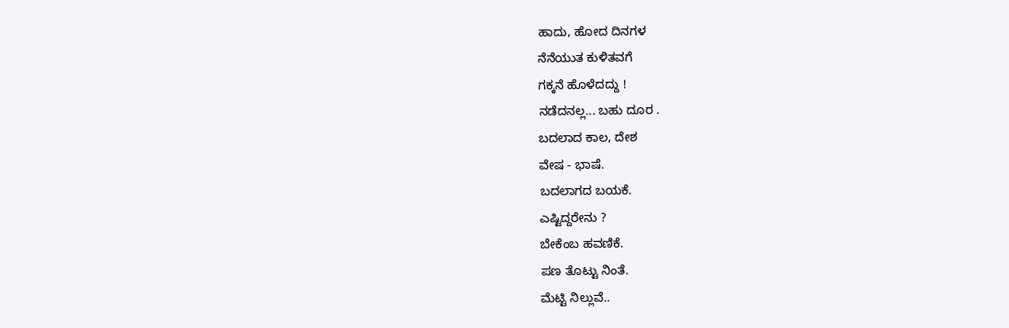ಹಾದು, ಹೋದ ದಿನಗಳ
ನೆನೆಯುತ ಕುಳಿತವಗೆ
ಗಕ್ಕನೆ ಹೊಳೆದದ್ದು !
ನಡೆದನಲ್ಲ... ಬಹು ದೂರ .
ಬದಲಾದ ಕಾಲ, ದೇಶ
ವೇಷ - ಭಾಷೆ.
ಬದಲಾಗದ ಬಯಕೆ.
ಎಷ್ಟಿದ್ದರೇನು ?
ಬೇಕೆಂಬ ಹವಣಿಕೆ.
ಪಣ ತೊಟ್ಟು ನಿಂತೆ.
ಮೆಟ್ಟಿ ನಿಲ್ಲುವೆ..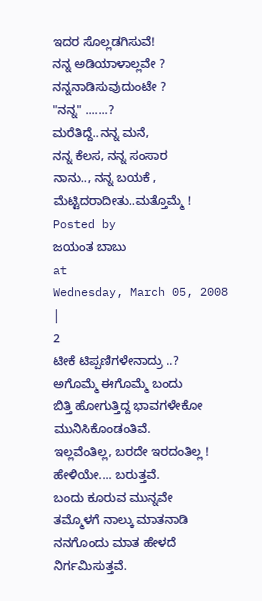ಇದರ ಸೊಲ್ಲಡಗಿಸುವೆ!
ನನ್ನ ಅಡಿಯಾಳಾಲ್ಲವೇ ?
ನನ್ನನಾಡಿಸುವುದುಂಟೇ ?
"ನನ್ನ" .......?
ಮರೆತಿದ್ದೆ..ನನ್ನ ಮನೆ,
ನನ್ನ ಕೆಲಸ, ನನ್ನ ಸಂಸಾರ
ನಾನು.., ನನ್ನ ಬಯಕೆ ,
ಮೆಟ್ಟಿದರಾದೀತು..ಮತ್ತೊಮ್ಮೆ !
Posted by
ಜಯಂತ ಬಾಬು
at
Wednesday, March 05, 2008
|
2
ಟೀಕೆ ಟಿಪ್ಪಣಿಗಳೇನಾದ್ರು ..?
ಅಗೊಮ್ಮೆ ಈಗೊಮ್ಮೆ ಬಂದು
ಬಿತ್ತಿ ಹೋಗುತ್ತಿದ್ದ ಭಾವಗಳೇಕೋ
ಮುನಿಸಿಕೊಂಡಂತಿವೆ.
ಇಲ್ಲವೆಂತಿಲ್ಲ, ಬರದೇ ಇರದಂತಿಲ್ಲ !
ಹೇಳಿಯೇ.... ಬರುತ್ತವೆ.
ಬಂದು ಕೂರುವ ಮುನ್ನವೇ
ತಮ್ಮೊಳಗೆ ನಾಲ್ಕು ಮಾತನಾಡಿ
ನನಗೊಂದು ಮಾತ ಹೇಳದೆ
ನಿರ್ಗಮಿಸುತ್ತವೆ.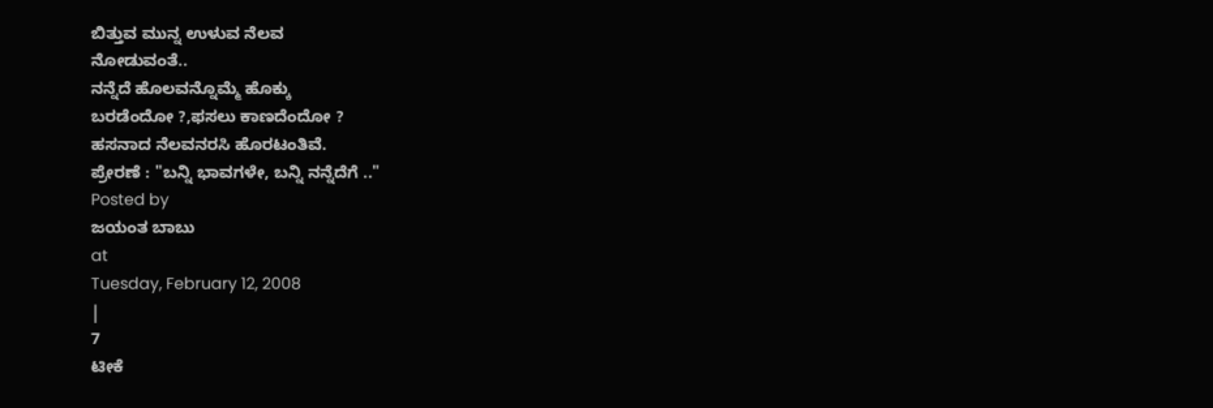ಬಿತ್ತುವ ಮುನ್ನ ಉಳುವ ನೆಲವ
ನೋಡುವಂತೆ..
ನನ್ನೆದೆ ಹೊಲವನ್ನೊಮ್ಮೆ ಹೊಕ್ಕು
ಬರಡೆಂದೋ ?,ಫಸಲು ಕಾಣದೆಂದೋ ?
ಹಸನಾದ ನೆಲವನರಸಿ ಹೊರಟಂತಿವೆ.
ಪ್ರೇರಣೆ : "ಬನ್ನಿ ಭಾವಗಳೇ, ಬನ್ನಿ ನನ್ನೆದೆಗೆ .."
Posted by
ಜಯಂತ ಬಾಬು
at
Tuesday, February 12, 2008
|
7
ಟೀಕೆ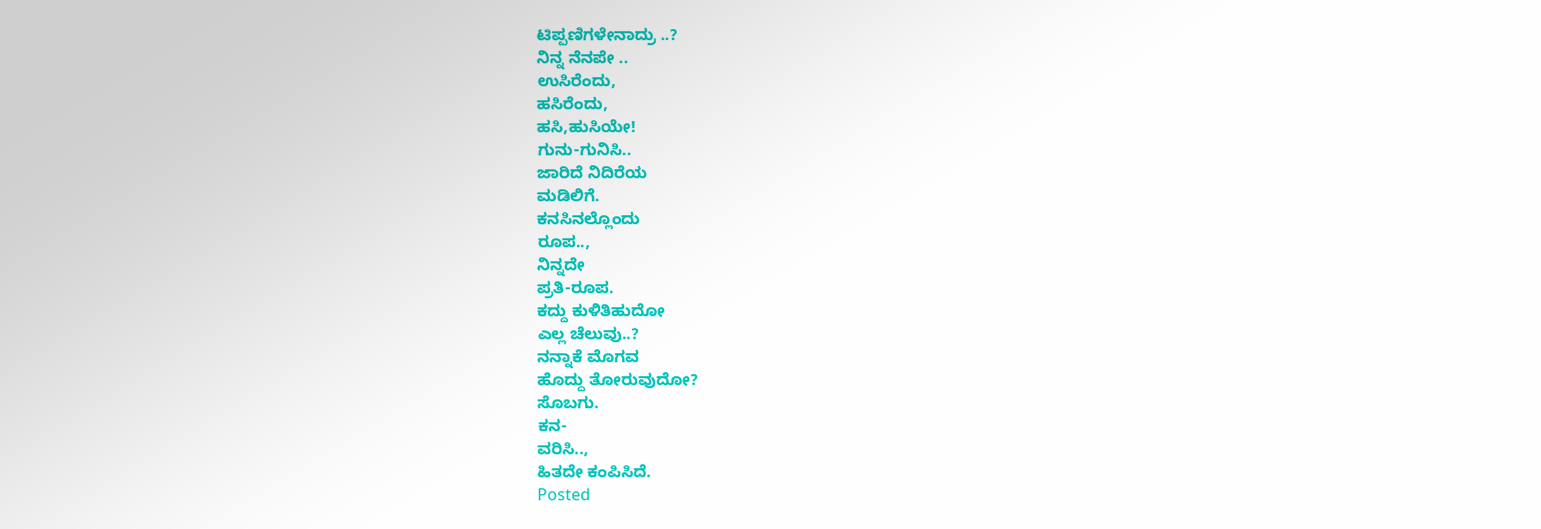ಟಿಪ್ಪಣಿಗಳೇನಾದ್ರು ..?
ನಿನ್ನ ನೆನಪೇ ..
ಉಸಿರೆಂದು,
ಹಸಿರೆಂದು,
ಹಸಿ,ಹುಸಿಯೇ!
ಗುನು-ಗುನಿಸಿ..
ಜಾರಿದೆ ನಿದಿರೆಯ
ಮಡಿಲಿಗೆ.
ಕನಸಿನಲ್ಲೊಂದು
ರೂಪ..,
ನಿನ್ನದೇ
ಪ್ರತಿ-ರೂಪ.
ಕದ್ದು ಕುಳಿತಿಹುದೋ
ಎಲ್ಲ ಚೆಲುವು..?
ನನ್ನಾಕೆ ಮೊಗವ
ಹೊದ್ದು ತೋರುವುದೋ?
ಸೊಬಗು.
ಕನ-
ವರಿಸಿ..,
ಹಿತದೇ ಕಂಪಿಸಿದೆ.
Posted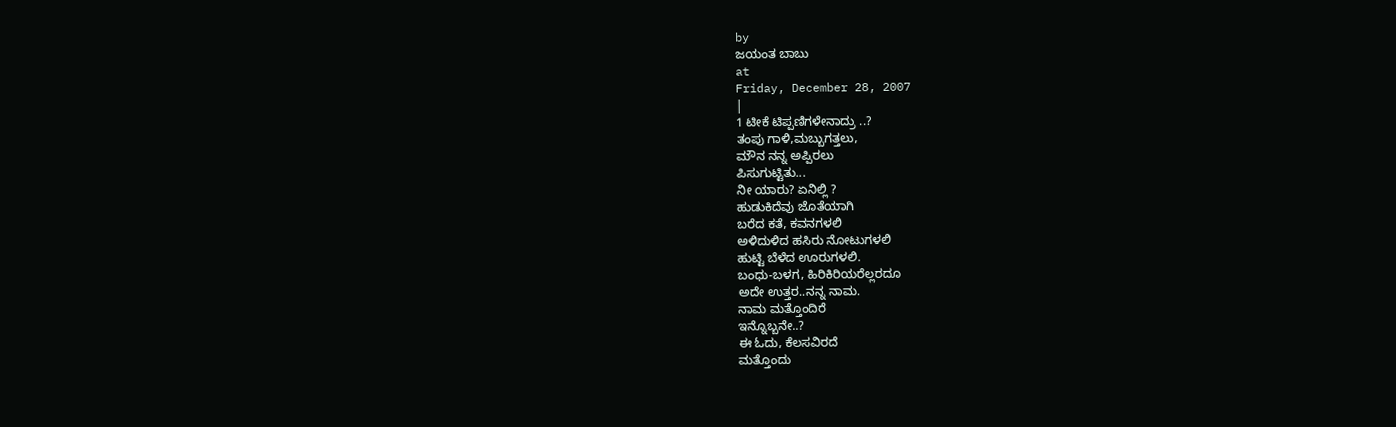by
ಜಯಂತ ಬಾಬು
at
Friday, December 28, 2007
|
1 ಟೀಕೆ ಟಿಪ್ಪಣಿಗಳೇನಾದ್ರು ..?
ತಂಪು ಗಾಳಿ,ಮಬ್ಬುಗತ್ತಲು,
ಮೌನ ನನ್ನ ಅಪ್ಪಿರಲು
ಪಿಸುಗುಟ್ಟಿತು...
ನೀ ಯಾರು? ಏನಿಲ್ಲಿ ?
ಹುಡುಕಿದೆವು ಜೊತೆಯಾಗಿ
ಬರೆದ ಕತೆ, ಕವನಗಳಲಿ
ಅಳಿದುಳಿದ ಹಸಿರು ನೋಟುಗಳಲಿ
ಹುಟ್ಟಿ ಬೆಳೆದ ಊರುಗಳಲಿ.
ಬಂಧು-ಬಳಗ, ಹಿರಿಕಿರಿಯರೆಲ್ಲರದೂ
ಅದೇ ಉತ್ತರ..ನನ್ನ ನಾಮ.
ನಾಮ ಮತ್ತೊಂದಿರೆ
ಇನ್ನೊಬ್ಬನೇ..?
ಈ ಓದು, ಕೆಲಸವಿರದೆ
ಮತ್ತೊಂದು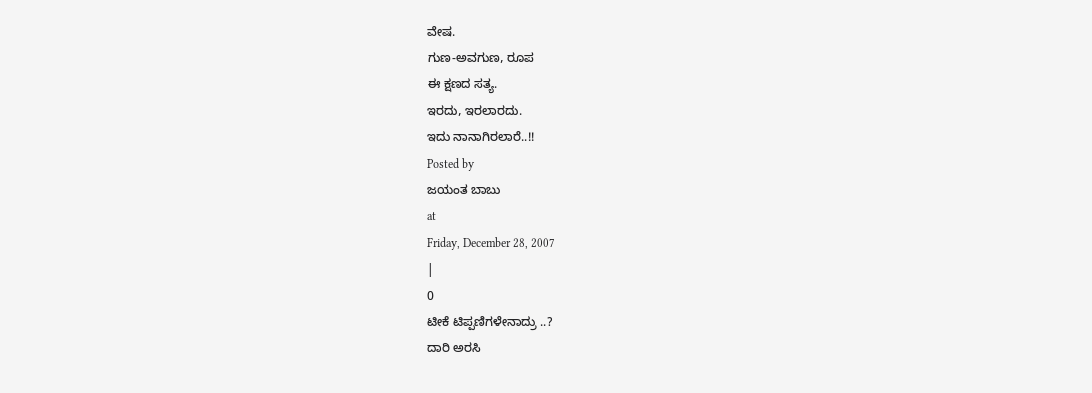ವೇಷ.
ಗುಣ-ಅವಗುಣ, ರೂಪ
ಈ ಕ್ಷಣದ ಸತ್ಯ.
ಇರದು, ಇರಲಾರದು.
ಇದು ನಾನಾಗಿರಲಾರೆ..!!
Posted by
ಜಯಂತ ಬಾಬು
at
Friday, December 28, 2007
|
0
ಟೀಕೆ ಟಿಪ್ಪಣಿಗಳೇನಾದ್ರು ..?
ದಾರಿ ಅರಸಿ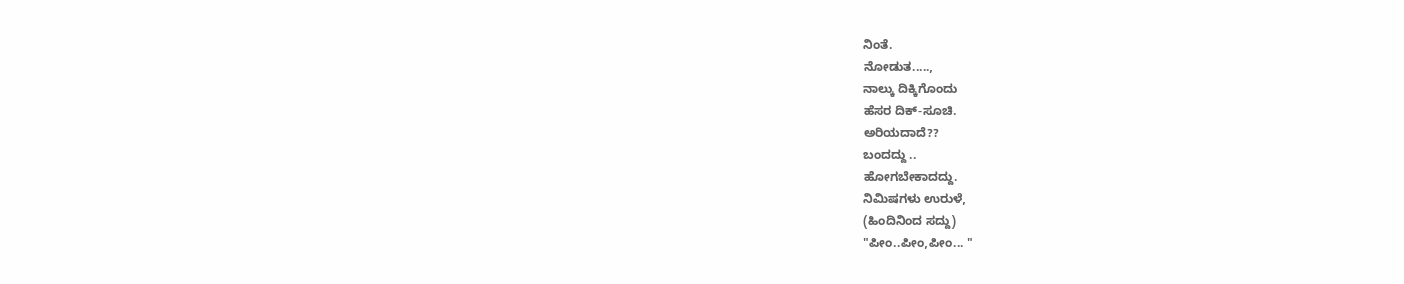ನಿಂತೆ.
ನೋಡುತ.....,
ನಾಲ್ಕು ದಿಕ್ಕಿಗೊಂದು
ಹೆಸರ ದಿಕ್-ಸೂಚಿ.
ಅರಿಯದಾದೆ??
ಬಂದದ್ದು ..
ಹೋಗಬೇಕಾದದ್ದು.
ನಿಮಿಷಗಳು ಉರುಳೆ,
(ಹಿಂದಿನಿಂದ ಸದ್ದು)
"ಪೀಂ..ಪೀಂ,ಪೀಂ... "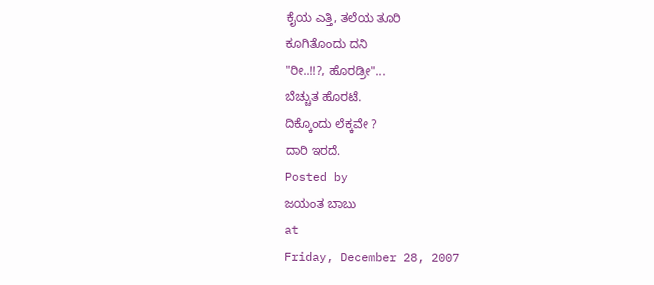ಕೈಯ ಎತ್ತಿ, ತಲೆಯ ತೂರಿ
ಕೂಗಿತೊಂದು ದನಿ
"ರೀ..!!?, ಹೊರಡ್ರೀ"...
ಬೆಚ್ಚುತ ಹೊರಟೆ.
ದಿಕ್ಕೊಂದು ಲೆಕ್ಕವೇ ?
ದಾರಿ ಇರದೆ.
Posted by
ಜಯಂತ ಬಾಬು
at
Friday, December 28, 2007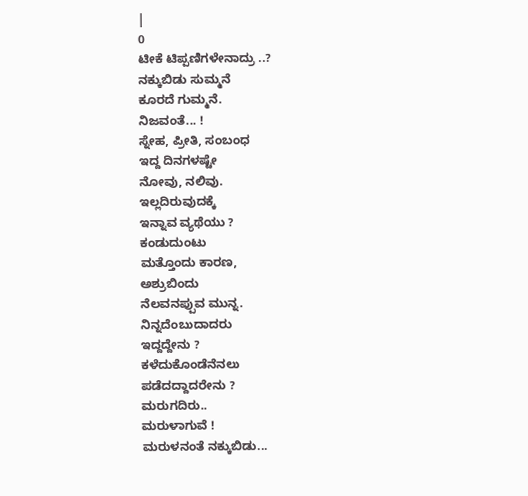|
0
ಟೀಕೆ ಟಿಪ್ಪಣಿಗಳೇನಾದ್ರು ..?
ನಕ್ಕುಬಿಡು ಸುಮ್ಮನೆ
ಕೂರದೆ ಗುಮ್ಮನೆ.
ನಿಜವಂತೆ... !
ಸ್ನೇಹ, ಪ್ರೀತಿ, ಸಂಬಂಧ
ಇದ್ದ ದಿನಗಳಷ್ಟೇ
ನೋವು, ನಲಿವು.
ಇಲ್ಲದಿರುವುದಕ್ಕೆ
ಇನ್ನಾವ ವ್ಯಥೆಯು ?
ಕಂಡುದುಂಟು
ಮತ್ತೊಂದು ಕಾರಣ,
ಅಶ್ರುಬಿಂದು
ನೆಲವನಪ್ಪುವ ಮುನ್ನ.
ನಿನ್ನದೆಂಬುದಾದರು
ಇದ್ದದ್ದೇನು ?
ಕಳೆದುಕೊಂಡೆನೆನಲು
ಪಡೆದದ್ದಾದರೇನು ?
ಮರುಗದಿರು..
ಮರುಳಾಗುವೆ !
ಮರುಳನಂತೆ ನಕ್ಕುಬಿಡು...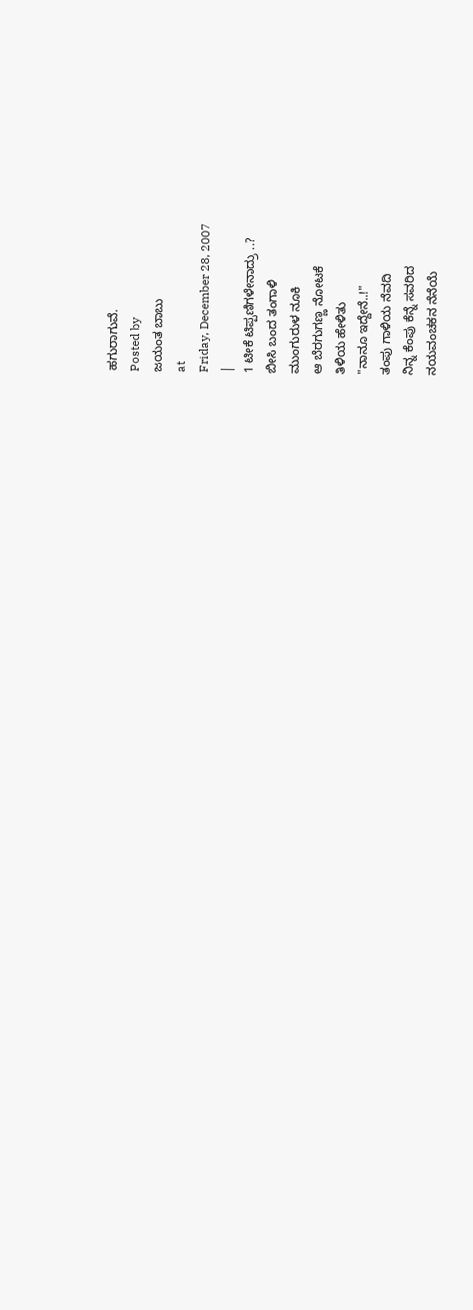ಹಗುರಾಗುವೆ.
Posted by
ಜಯಂತ ಬಾಬು
at
Friday, December 28, 2007
|
1 ಟೀಕೆ ಟಿಪ್ಪಣಿಗಳೇನಾದ್ರು ..?
ಬೀಸಿ ಬಂದ ತಂಗಾಳಿ
ಮುಂಗುರುಳ ನೂಕಿ
ಆ ಬೆರಗುಗಣ್ಣ ನೋಟಕೆ
ತಿಳಿಯ ಹೇಳಿತು
"ನಾನೂ ಇದ್ದೇನೆ..!"
ತಂಪು ಗಾಳಿಯ ನೆವದಿ
ನಿನ್ನ ಕೆಂಪು ಕೆನ್ನೆ ಸವರಿದ
ನಯವಂಚಕನ ನೆನೆಯೆ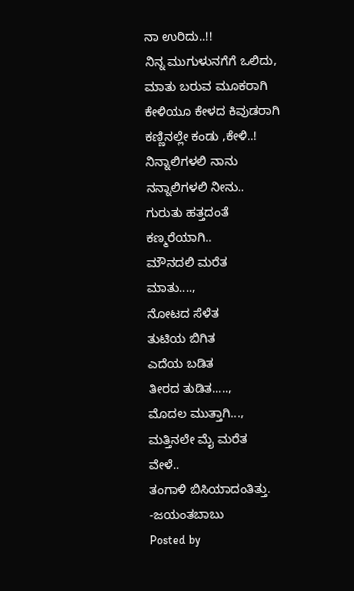ನಾ ಉರಿದು..!!
ನಿನ್ನ ಮುಗುಳುನಗೆಗೆ ಒಲಿದು,
ಮಾತು ಬರುವ ಮೂಕರಾಗಿ
ಕೇಳಿಯೂ ಕೇಳದ ಕಿವುಡರಾಗಿ
ಕಣ್ಣಿನಲ್ಲೇ ಕಂಡು ,ಕೇಳಿ..!
ನಿನ್ನಾಲಿಗಳಲಿ ನಾನು
ನನ್ನಾಲಿಗಳಲಿ ನೀನು..
ಗುರುತು ಹತ್ತದಂತೆ
ಕಣ್ಮರೆಯಾಗಿ..
ಮೌನದಲಿ ಮರೆತ
ಮಾತು....,
ನೋಟದ ಸೆಳೆತ
ತುಟಿಯ ಬಿಗಿತ
ಎದೆಯ ಬಡಿತ
ತೀರದ ತುಡಿತ.....,
ಮೊದಲ ಮುತ್ತಾಗಿ...,
ಮತ್ತಿನಲೇ ಮೈ ಮರೆತ
ವೇಳೆ..
ತಂಗಾಳಿ ಬಿಸಿಯಾದಂತಿತ್ತು.
-ಜಯಂತಬಾಬು
Posted by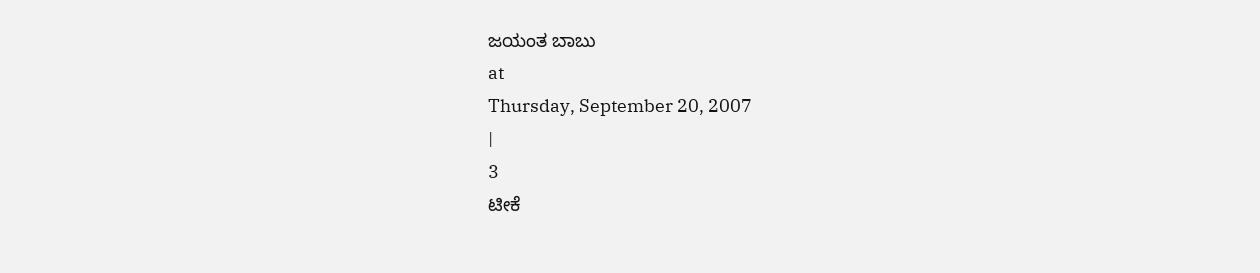ಜಯಂತ ಬಾಬು
at
Thursday, September 20, 2007
|
3
ಟೀಕೆ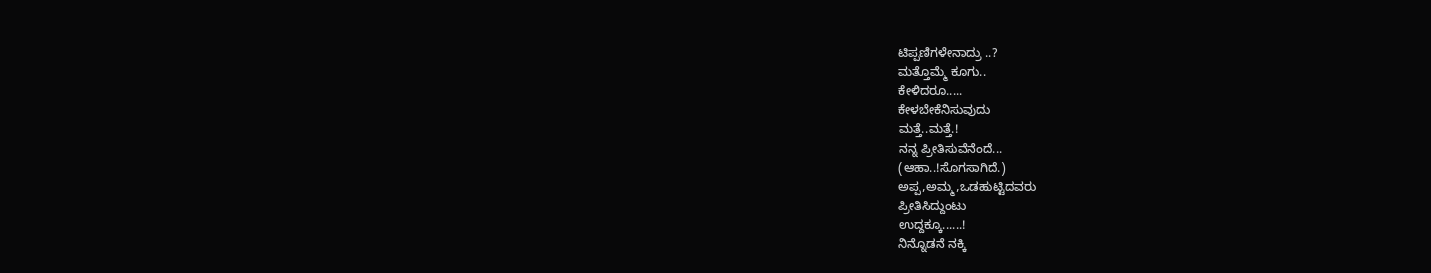ಟಿಪ್ಪಣಿಗಳೇನಾದ್ರು ..?
ಮತ್ತೊಮ್ಮೆ ಕೂಗು..
ಕೇಳಿದರೂ.....
ಕೇಳಬೇಕೆನಿಸುವುದು
ಮತ್ತೆ..ಮತ್ತೆ.!
ನನ್ನ ಪ್ರೀತಿಸುವೆನೆಂದೆ...
(ಆಹಾ..!ಸೊಗಸಾಗಿದೆ.)
ಅಪ್ಪ,ಅಮ್ಮ,ಒಡಹುಟ್ಟಿದವರು
ಪ್ರೀತಿಸಿದ್ದುಂಟು
ಉದ್ದಕ್ಕೂ......!
ನಿನ್ನೊಡನೆ ನಕ್ಕಿ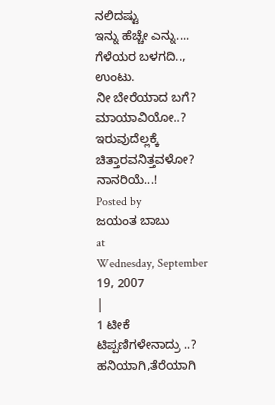ನಲಿದಷ್ಟು
ಇನ್ನು ಹೆಚ್ಚೇ ಎನ್ನು....
ಗೆಳೆಯರ ಬಳಗದಿ.., ಉಂಟು.
ನೀ ಬೇರೆಯಾದ ಬಗೆ?
ಮಾಯಾವಿಯೋ..?
ಇರುವುದೆಲ್ಲಕ್ಕೆ
ಚಿತ್ತಾರವನಿತ್ತವಳೋ?
ನಾನರಿಯೆ...!
Posted by
ಜಯಂತ ಬಾಬು
at
Wednesday, September 19, 2007
|
1 ಟೀಕೆ ಟಿಪ್ಪಣಿಗಳೇನಾದ್ರು ..?
ಹನಿಯಾಗಿ,ತೆರೆಯಾಗಿ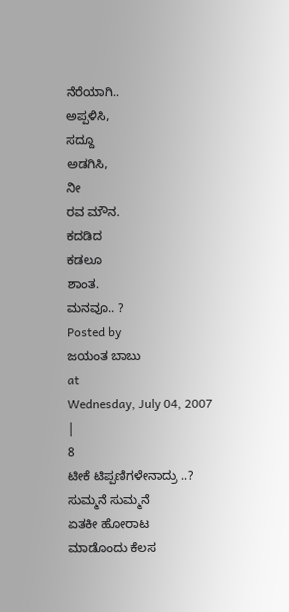ನೆರೆಯಾಗಿ..
ಅಪ್ಪಳಿಸಿ,
ಸದ್ದೂ
ಅಡಗಿಸಿ,
ನೀ
ರವ ಮೌನ.
ಕದಡಿದ
ಕಡಲೂ
ಶಾಂತ.
ಮನವೂ.. ?
Posted by
ಜಯಂತ ಬಾಬು
at
Wednesday, July 04, 2007
|
8
ಟೀಕೆ ಟಿಪ್ಪಣಿಗಳೇನಾದ್ರು ..?
ಸುಮ್ಮನೆ ಸುಮ್ಮನೆ
ಏತಕೀ ಹೋರಾಟ
ಮಾಡೊಂದು ಕೆಲಸ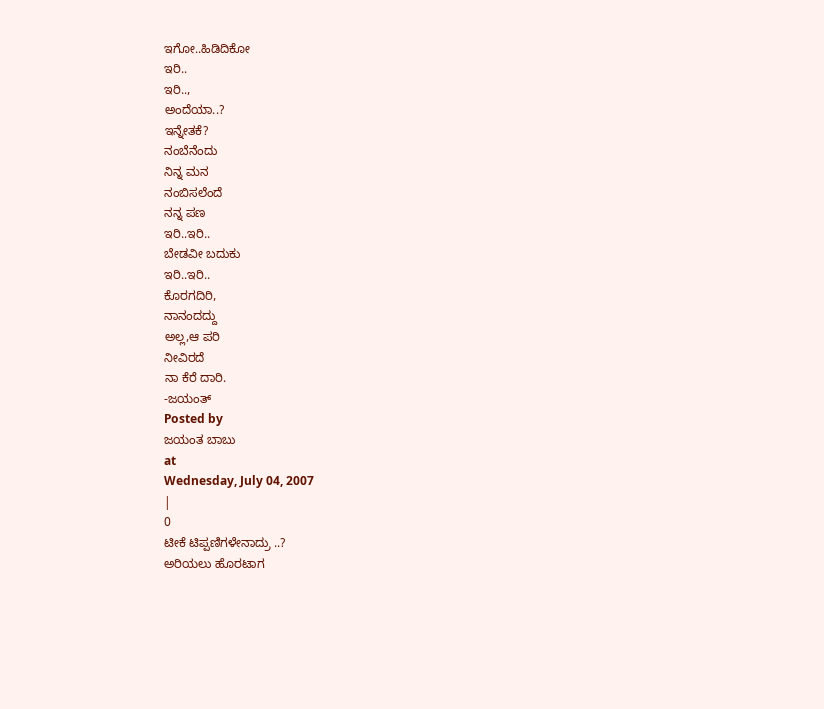ಇಗೋ..ಹಿಡಿದಿಕೋ
ಇರಿ..
ಇರಿ..,
ಅಂದೆಯಾ..?
ಇನ್ನೇತಕೆ?
ನಂಬೆನೆಂದು
ನಿನ್ನ ಮನ
ನಂಬಿಸಲೆಂದೆ
ನನ್ನ ಪಣ
ಇರಿ..ಇರಿ..
ಬೇಡವೀ ಬದುಕು
ಇರಿ..ಇರಿ..
ಕೊರಗದಿರಿ,
ನಾನಂದದ್ದು
ಅಲ್ಲ,ಆ ಪರಿ
ನೀವಿರದೆ
ನಾ ಕೆರೆ ದಾರಿ.
-ಜಯಂತ್
Posted by
ಜಯಂತ ಬಾಬು
at
Wednesday, July 04, 2007
|
0
ಟೀಕೆ ಟಿಪ್ಪಣಿಗಳೇನಾದ್ರು ..?
ಅರಿಯಲು ಹೊರಟಾಗ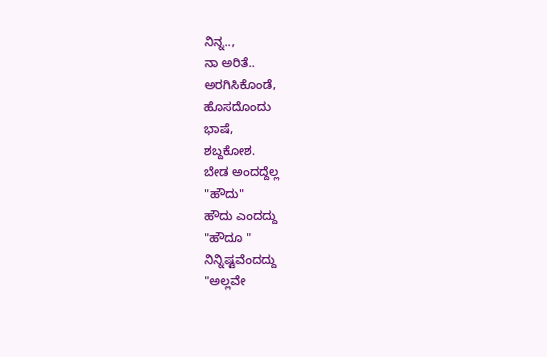ನಿನ್ನ..,
ನಾ ಅರಿತೆ..
ಅರಗಿಸಿಕೊಂಡೆ,
ಹೊಸದೊಂದು
ಭಾಷೆ,
ಶಬ್ದಕೋಶ.
ಬೇಡ ಅಂದದ್ದೆಲ್ಲ
"ಹೌದು"
ಹೌದು ಎಂದದ್ದು
"ಹೌದೂ "
ನಿನ್ನಿಷ್ಟವೆಂದದ್ದು
"ಅಲ್ಲವೇ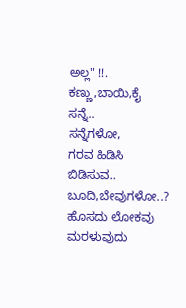ಅಲ್ಲ" !!.
ಕಣ್ಣು,ಬಾಯಿ,ಕೈ ಸನ್ನೆ..
ಸನ್ನೆಗಳೋ,
ಗರವ ಹಿಡಿಸಿ
ಬಿಡಿಸುವ..
ಬೂದಿ,ಬೇವುಗಳೋ..?
ಹೊಸದು ಲೋಕವು
ಮರಳುವುದು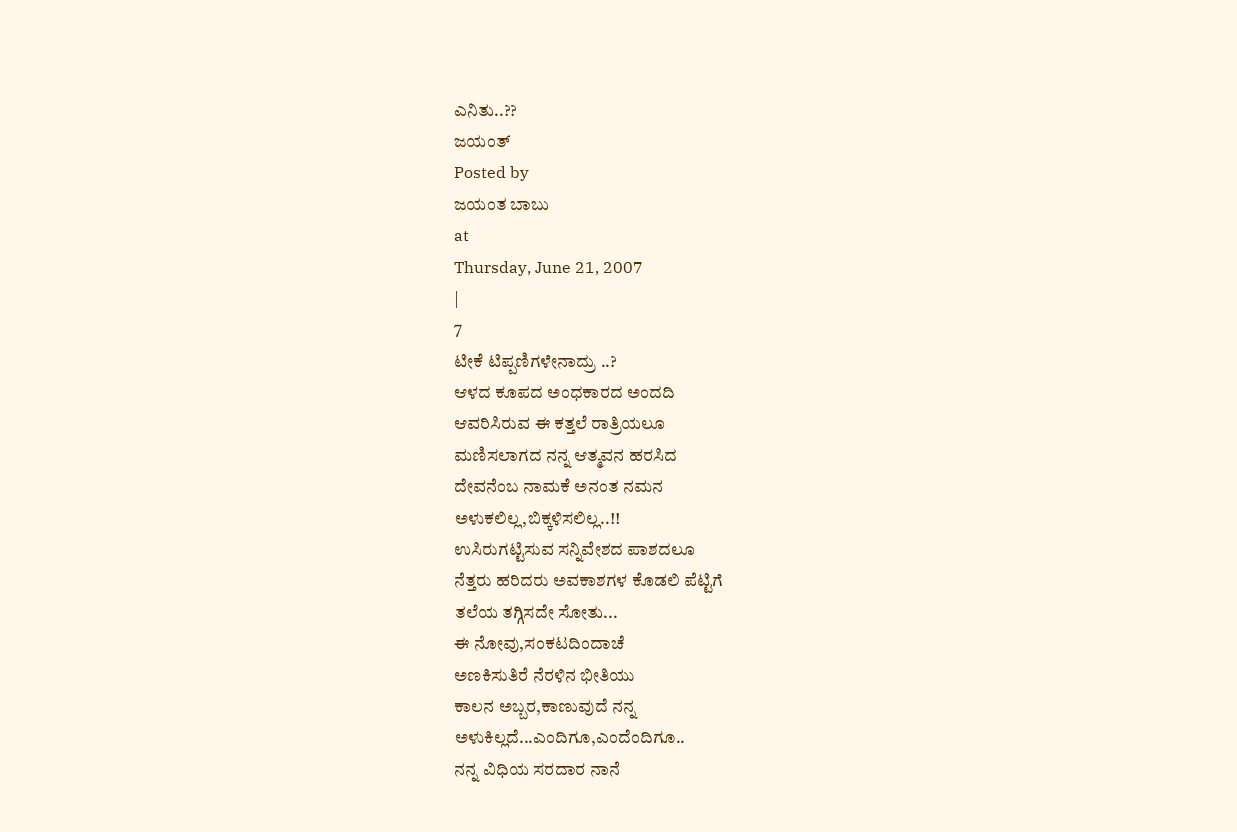ಎನಿತು..??
ಜಯಂತ್
Posted by
ಜಯಂತ ಬಾಬು
at
Thursday, June 21, 2007
|
7
ಟೀಕೆ ಟಿಪ್ಪಣಿಗಳೇನಾದ್ರು ..?
ಆಳದ ಕೂಪದ ಅಂಧಕಾರದ ಅಂದದಿ
ಆವರಿಸಿರುವ ಈ ಕತ್ತಲೆ ರಾತ್ರಿಯಲೂ
ಮಣಿಸಲಾಗದ ನನ್ನ ಆತ್ಮವನ ಹರಸಿದ
ದೇವನೆಂಬ ನಾಮಕೆ ಅನಂತ ನಮನ
ಅಳುಕಲಿಲ್ಲ,ಬಿಕ್ಕಳಿಸಲಿಲ್ಲ..!!
ಉಸಿರುಗಟ್ಟಿಸುವ ಸನ್ನಿವೇಶದ ಪಾಶದಲೂ
ನೆತ್ತರು ಹರಿದರು ಅವಕಾಶಗಳ ಕೊಡಲಿ ಪೆಟ್ಟಿಗೆ
ತಲೆಯ ತಗ್ಗಿಸದೇ ಸೋತು...
ಈ ನೋವು,ಸಂಕಟದಿಂದಾಚೆ
ಅಣಕಿಸುತಿರೆ ನೆರಳಿನ ಭೀತಿಯು
ಕಾಲನ ಅಬ್ಬರ,ಕಾಣುವುದೆ ನನ್ನ
ಅಳುಕಿಲ್ಲದೆ...ಎಂದಿಗೂ,ಎಂದೆಂದಿಗೂ..
ನನ್ನ ವಿಧಿಯ ಸರದಾರ ನಾನೆ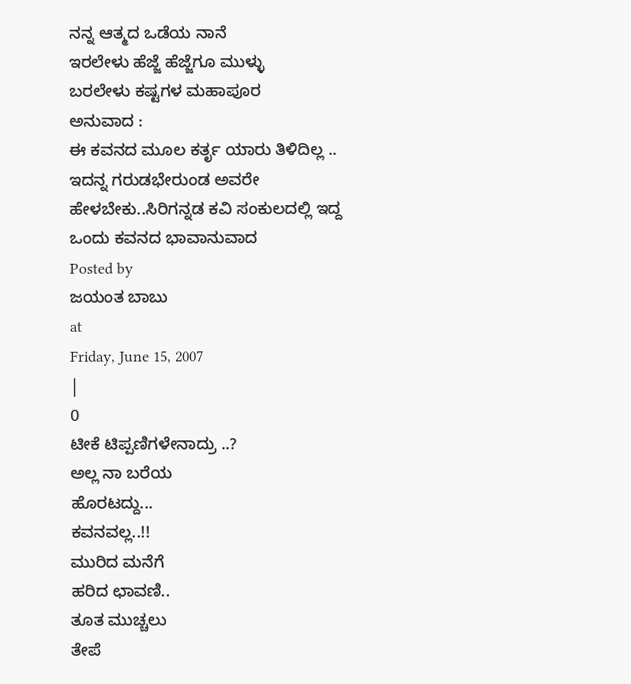ನನ್ನ ಆತ್ಮದ ಒಡೆಯ ನಾನೆ
ಇರಲೇಳು ಹೆಜ್ಜೆ ಹೆಜ್ಜೆಗೂ ಮುಳ್ಳು
ಬರಲೇಳು ಕಷ್ಟಗಳ ಮಹಾಪೂರ
ಅನುವಾದ :
ಈ ಕವನದ ಮೂಲ ಕರ್ತೃ ಯಾರು ತಿಳಿದಿಲ್ಲ .. ಇದನ್ನ ಗರುಡಭೇರುಂಡ ಅವರೇ ಹೇಳಬೇಕು..ಸಿರಿಗನ್ನಡ ಕವಿ ಸಂಕುಲದಲ್ಲಿ ಇದ್ದ ಒಂದು ಕವನದ ಭಾವಾನುವಾದ
Posted by
ಜಯಂತ ಬಾಬು
at
Friday, June 15, 2007
|
0
ಟೀಕೆ ಟಿಪ್ಪಣಿಗಳೇನಾದ್ರು ..?
ಅಲ್ಲ ನಾ ಬರೆಯ
ಹೊರಟದ್ದು...
ಕವನವಲ್ಲ..!!
ಮುರಿದ ಮನೆಗೆ
ಹರಿದ ಛಾವಣಿ..
ತೂತ ಮುಚ್ಚಲು
ತೇಪೆ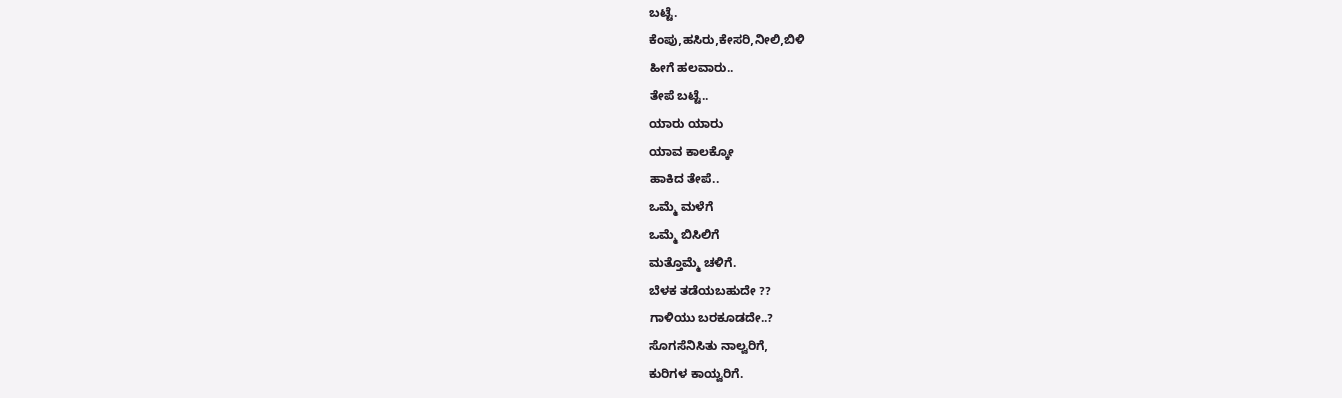ಬಟ್ಟೆ.
ಕೆಂಪು,ಹಸಿರು,ಕೇಸರಿ,ನೀಲಿ,ಬಿಳಿ
ಹೀಗೆ ಹಲವಾರು..
ತೇಪೆ ಬಟ್ಟೆ..
ಯಾರು ಯಾರು
ಯಾವ ಕಾಲಕ್ಕೋ
ಹಾಕಿದ ತೇಪೆ..
ಒಮ್ಮೆ ಮಳೆಗೆ
ಒಮ್ಮೆ ಬಿಸಿಲಿಗೆ
ಮತ್ತೊಮ್ಮೆ ಚಳಿಗೆ.
ಬೆಳಕ ತಡೆಯಬಹುದೇ ??
ಗಾಳಿಯು ಬರಕೂಡದೇ..?
ಸೊಗಸೆನಿಸಿತು ನಾಲ್ವರಿಗೆ,
ಕುರಿಗಳ ಕಾಯ್ವರಿಗೆ.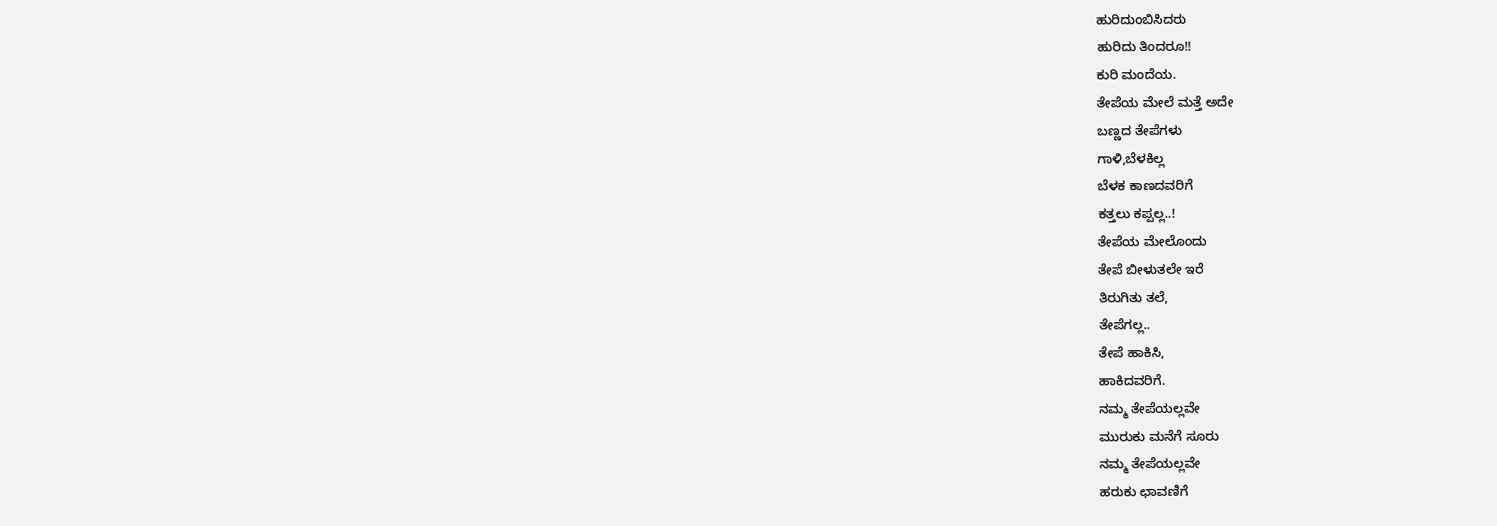ಹುರಿದುಂಬಿಸಿದರು
ಹುರಿದು ತಿಂದರೂ!!
ಕುರಿ ಮಂದೆಯ.
ತೇಪೆಯ ಮೇಲೆ ಮತ್ತೆ ಅದೇ
ಬಣ್ಣದ ತೇಪೆಗಳು
ಗಾಳಿ,ಬೆಳಕಿಲ್ಲ
ಬೆಳಕ ಕಾಣದವರಿಗೆ
ಕತ್ತಲು ಕಪ್ಪಲ್ಲ..!
ತೇಪೆಯ ಮೇಲೊಂದು
ತೇಪೆ ಬೀಳುತಲೇ ಇರೆ
ತಿರುಗಿತು ತಲೆ,
ತೇಪೆಗಲ್ಲ..
ತೇಪೆ ಹಾಕಿಸಿ,
ಹಾಕಿದವರಿಗೆ.
ನಮ್ಮ ತೇಪೆಯಲ್ಲವೇ
ಮುರುಕು ಮನೆಗೆ ಸೂರು
ನಮ್ಮ ತೇಪೆಯಲ್ಲವೇ
ಹರುಕು ಛಾವಣಿಗೆ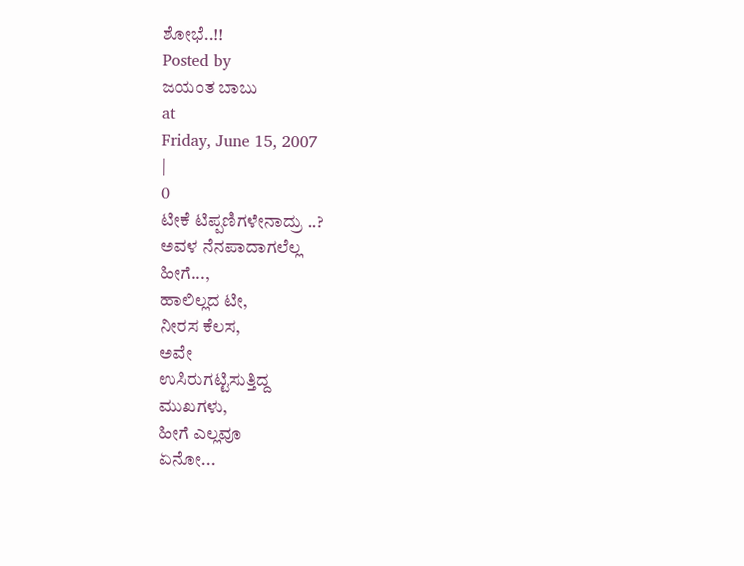ಶೋಭೆ..!!
Posted by
ಜಯಂತ ಬಾಬು
at
Friday, June 15, 2007
|
0
ಟೀಕೆ ಟಿಪ್ಪಣಿಗಳೇನಾದ್ರು ..?
ಅವಳ ನೆನಪಾದಾಗಲೆಲ್ಲ
ಹೀಗೆ...,
ಹಾಲಿಲ್ಲದ ಟೀ,
ನೀರಸ ಕೆಲಸ,
ಅವೇ
ಉಸಿರುಗಟ್ಟಿಸುತ್ತಿದ್ದ
ಮುಖಗಳು,
ಹೀಗೆ ಎಲ್ಲವೂ
ಏನೋ...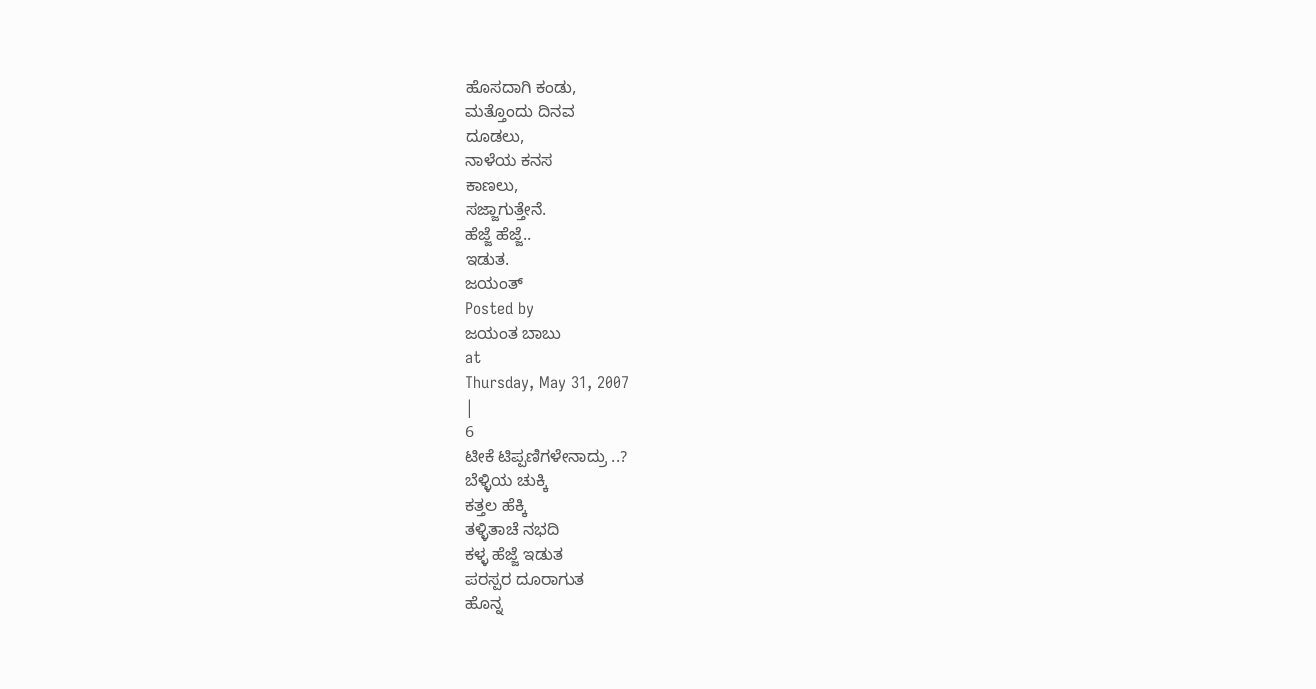ಹೊಸದಾಗಿ ಕಂಡು,
ಮತ್ತೊಂದು ದಿನವ
ದೂಡಲು,
ನಾಳೆಯ ಕನಸ
ಕಾಣಲು,
ಸಜ್ಜಾಗುತ್ತೇನೆ.
ಹೆಜ್ಜೆ ಹೆಜ್ಜೆ..
ಇಡುತ.
ಜಯಂತ್
Posted by
ಜಯಂತ ಬಾಬು
at
Thursday, May 31, 2007
|
6
ಟೀಕೆ ಟಿಪ್ಪಣಿಗಳೇನಾದ್ರು ..?
ಬೆಳ್ಳಿಯ ಚುಕ್ಕಿ
ಕತ್ತಲ ಹೆಕ್ಕಿ
ತಳ್ಳಿತಾಚೆ ನಭದಿ
ಕಳ್ಳ ಹೆಜ್ಜೆ ಇಡುತ
ಪರಸ್ಪರ ದೂರಾಗುತ
ಹೊನ್ನ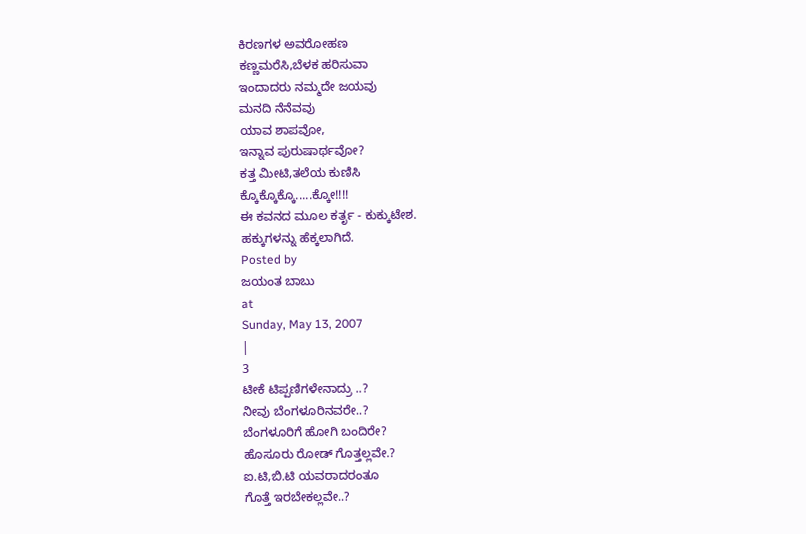ಕಿರಣಗಳ ಅವರೋಹಣ
ಕಣ್ಣಮರೆಸಿ,ಬೆಳಕ ಹರಿಸುವಾ
ಇಂದಾದರು ನಮ್ಮದೇ ಜಯವು
ಮನದಿ ನೆನೆವವು
ಯಾವ ಶಾಪವೋ,
ಇನ್ನಾವ ಪುರುಷಾರ್ಥವೋ?
ಕತ್ತ ಮೀಟಿ,ತಲೆಯ ಕುಣಿಸಿ
ಕ್ಕೊಕ್ಕೊಕ್ಕೊ.....ಕ್ಕೋ!!!!
ಈ ಕವನದ ಮೂಲ ಕರ್ತೃ - ಕುಕ್ಕುಟೇಶ.
ಹಕ್ಕುಗಳನ್ನು ಹೆಕ್ಕಲಾಗಿದೆ.
Posted by
ಜಯಂತ ಬಾಬು
at
Sunday, May 13, 2007
|
3
ಟೀಕೆ ಟಿಪ್ಪಣಿಗಳೇನಾದ್ರು ..?
ನೀವು ಬೆಂಗಳೂರಿನವರೇ..?
ಬೆಂಗಳೂರಿಗೆ ಹೋಗಿ ಬಂದಿರೇ?
ಹೊಸೂರು ರೋಡ್ ಗೊತ್ತಲ್ಲವೇ.?
ಐ.ಟಿ,ಬಿ.ಟಿ ಯವರಾದರಂತೂ
ಗೊತ್ತೆ ಇರಬೇಕಲ್ಲವೇ..?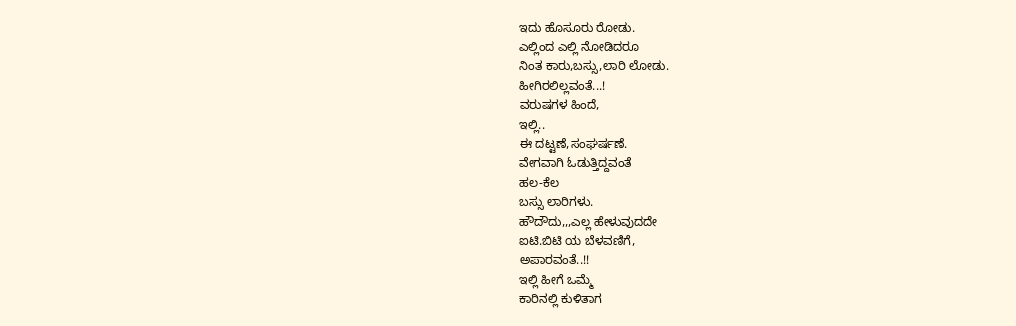ಇದು ಹೊಸೂರು ರೋಡು.
ಎಲ್ಲಿಂದ ಎಲ್ಲಿ ನೋಡಿದರೂ
ನಿಂತ ಕಾರು,ಬಸ್ಸು,ಲಾರಿ ಲೋಡು.
ಹೀಗಿರಲಿಲ್ಲವಂತೆ...!
ವರುಷಗಳ ಹಿಂದೆ,
ಇಲ್ಲಿ..
ಈ ದಟ್ಟಣೆ,ಸಂಘರ್ಷಣೆ.
ವೇಗವಾಗಿ ಓಡುತ್ತಿದ್ದವಂತೆ
ಹಲ-ಕೆಲ
ಬಸ್ಸು ಲಾರಿಗಳು.
ಹೌದೌದು,,,ಎಲ್ಲ ಹೇಳುವುದದೇ
ಐಟಿ.ಬಿಟಿ ಯ ಬೆಳವಣಿಗೆ,
ಅಪಾರವಂತೆ..!!
ಇಲ್ಲಿ ಹೀಗೆ ಒಮ್ಮೆ
ಕಾರಿನಲ್ಲಿ ಕುಳಿತಾಗ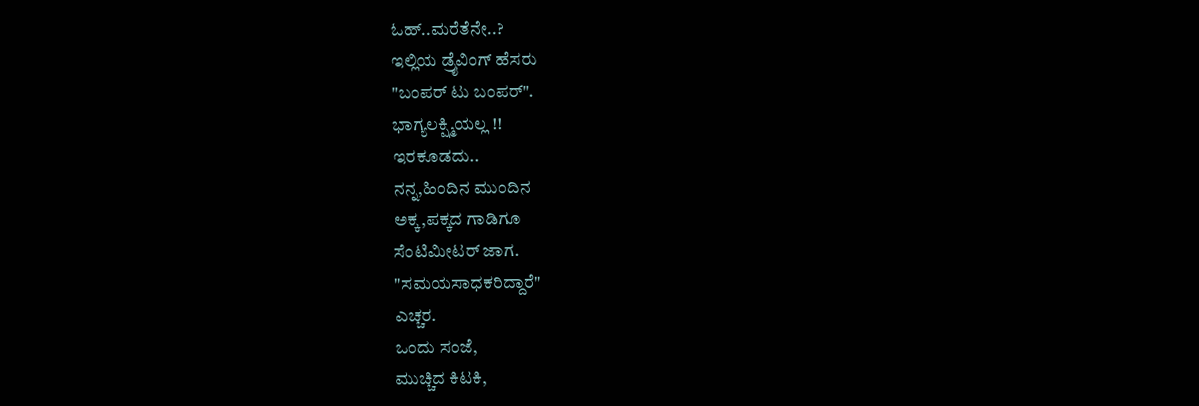ಓಹ್..ಮರೆತೆನೇ..?
ಇಲ್ಲಿಯ ಡ್ರೈವಿಂಗ್ ಹೆಸರು
"ಬಂಪರ್ ಟು ಬಂಪರ್".
ಭಾಗ್ಯಲಕ್ಷ್ಮಿಯಲ್ಲ !!
ಇರಕೂಡದು..
ನನ್ನ,ಹಿಂದಿನ ಮುಂದಿನ
ಅಕ್ಕ,ಪಕ್ಕದ ಗಾಡಿಗೂ
ಸೆಂಟಿಮೀಟರ್ ಜಾಗ.
"ಸಮಯಸಾಧಕರಿದ್ದಾರೆ"
ಎಚ್ಚರ.
ಒಂದು ಸಂಜೆ,
ಮುಚ್ಚಿದ ಕಿಟಕಿ,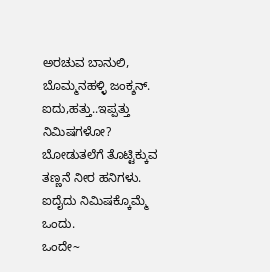ಅರಚುವ ಬಾನುಲಿ,
ಬೊಮ್ಮನಹಳ್ಳಿ ಜಂಕ್ಶನ್.
ಐದು,ಹತ್ತು..ಇಪ್ಪತ್ತು
ನಿಮಿಷಗಳೋ?
ಬೋಡುತಲೆಗೆ ತೊಟ್ಟಿಕ್ಕುವ
ತಣ್ಣನೆ ನೀರ ಹನಿಗಳು.
ಐದೈದು ನಿಮಿಷಕ್ಕೊಮ್ಮೆ
ಒಂದು.
ಒಂದೇ~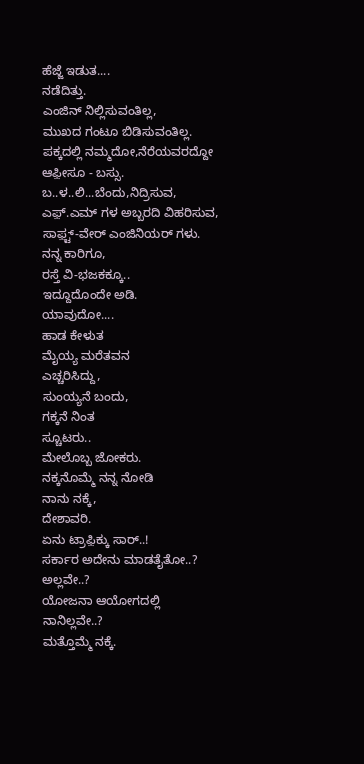ಹೆಜ್ಜೆ ಇಡುತ....
ನಡೆದಿತ್ತು.
ಎಂಜಿನ್ ನಿಲ್ಲಿಸುವಂತಿಲ್ಲ,
ಮುಖದ ಗಂಟೂ ಬಿಡಿಸುವಂತಿಲ್ಲ.
ಪಕ್ಕದಲ್ಲಿ ನಮ್ಮದೋ,ನೆರೆಯವರದ್ದೋ
ಆಫ಼ೀಸೂ - ಬಸ್ಸು.
ಬ..ಳ..ಲಿ...ಬೆಂದು,ನಿದ್ರಿಸುವ,
ಎಫ಼್.ಎಮ್ ಗಳ ಅಬ್ಬರದಿ ವಿಹರಿಸುವ,
ಸಾಫ಼್ಟ್-ವೇರ್ ಎಂಜಿನಿಯರ್ ಗಳು.
ನನ್ನ ಕಾರಿಗೂ,
ರಸ್ತೆ ವಿ-ಭಜಕಕ್ಕೂ..
ಇದ್ದೂದೊಂದೇ ಅಡಿ.
ಯಾವುದೋ....
ಹಾಡ ಕೇಳುತ
ಮೈಯ್ಯ ಮರೆತವನ
ಎಚ್ಚರಿಸಿದ್ದು,
ಸುಂಯ್ಯನೆ ಬಂದು,
ಗಕ್ಕನೆ ನಿಂತ
ಸ್ಚೂಟರು..
ಮೇಲೊಬ್ಬ ಜೋಕರು.
ನಕ್ಕನೊಮ್ಮೆ ನನ್ನ ನೋಡಿ
ನಾನು ನಕ್ಕೆ,
ದೇಶಾವರಿ.
ಏನು ಟ್ರಾಫ಼ಿಕ್ಕು ಸಾರ್..!
ಸರ್ಕಾರ ಅದೇನು ಮಾಡತೈತೋ..?
ಅಲ್ಲವೇ..?
ಯೋಜನಾ ಆಯೋಗದಲ್ಲಿ
ನಾನಿಲ್ಲವೇ..?
ಮತ್ತೊಮ್ಮೆ ನಕ್ಕೆ.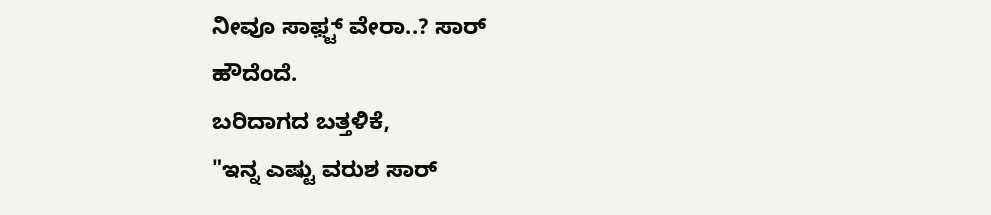ನೀವೂ ಸಾಫ಼್ಟ್ ವೇರಾ..? ಸಾರ್
ಹೌದೆಂದೆ.
ಬರಿದಾಗದ ಬತ್ತಳಿಕೆ,
"ಇನ್ನ ಎಷ್ಟು ವರುಶ ಸಾರ್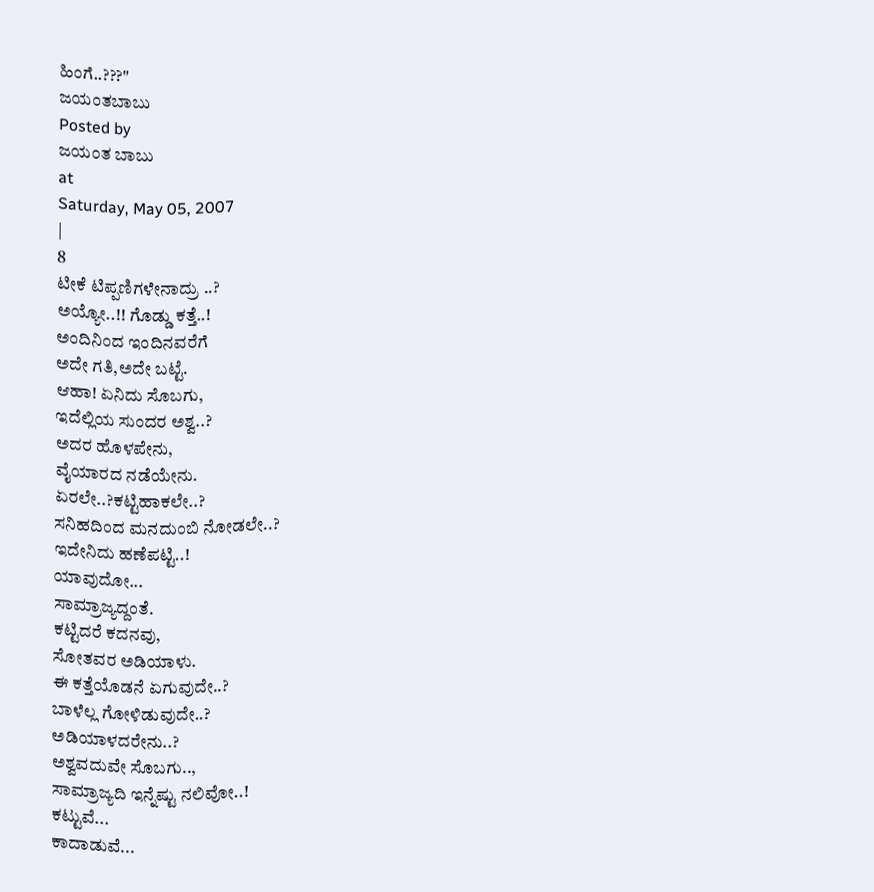ಹಿಂಗೆ..???"
ಜಯಂತಬಾಬು
Posted by
ಜಯಂತ ಬಾಬು
at
Saturday, May 05, 2007
|
8
ಟೀಕೆ ಟಿಪ್ಪಣಿಗಳೇನಾದ್ರು ..?
ಅಯ್ಯೋ..!! ಗೊಡ್ಡು ಕತ್ತೆ..!
ಅಂದಿನಿಂದ ಇಂದಿನವರೆಗೆ
ಅದೇ ಗತಿ,ಅದೇ ಬಟ್ಟೆ.
ಆಹಾ! ಏನಿದು ಸೊಬಗು,
ಇದೆಲ್ಲಿಯ ಸುಂದರ ಅಶ್ವ..?
ಅದರ ಹೊಳಪೇನು,
ವೈಯಾರದ ನಡೆಯೇನು.
ಏರಲೇ..?ಕಟ್ಟಿಹಾಕಲೇ..?
ಸನಿಹದಿಂದ ಮನದುಂಬಿ ನೋಡಲೇ..?
ಇದೇನಿದು ಹಣೆಪಟ್ಟಿ..!
ಯಾವುದೋ...
ಸಾಮ್ರಾಜ್ಯದ್ದಂತೆ.
ಕಟ್ಟಿದರೆ ಕದನವು,
ಸೋತವರ ಅಡಿಯಾಳು.
ಈ ಕತ್ತೆಯೊಡನೆ ಏಗುವುದೇ..?
ಬಾಳೆಲ್ಲ ಗೋಳಿಡುವುದೇ..?
ಅಡಿಯಾಳದರೇನು..?
ಅಶ್ವವದುವೇ ಸೊಬಗು..,
ಸಾಮ್ರಾಜ್ಯದಿ ಇನ್ನೆಷ್ಟು ನಲಿವೋ..!
ಕಟ್ಟುವೆ...
ಕಾದಾಡುವೆ...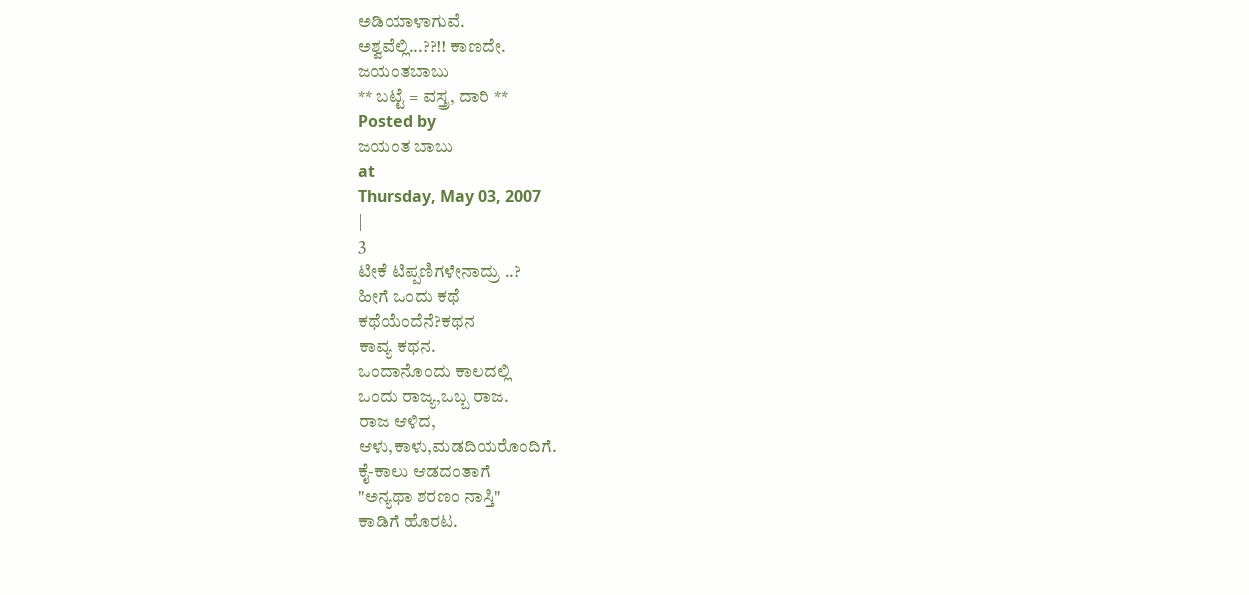ಅಡಿಯಾಳಾಗುವೆ.
ಅಶ್ವವೆಲ್ಲಿ...??!! ಕಾಣದೇ.
ಜಯಂತಬಾಬು
** ಬಟ್ಟೆ = ವಸ್ತ್ರ, ದಾರಿ **
Posted by
ಜಯಂತ ಬಾಬು
at
Thursday, May 03, 2007
|
3
ಟೀಕೆ ಟಿಪ್ಪಣಿಗಳೇನಾದ್ರು ..?
ಹೀಗೆ ಒಂದು ಕಥೆ
ಕಥೆಯೆಂದೆನೆ?ಕಥನ
ಕಾವ್ಯ ಕಥನ.
ಒಂದಾನೊಂದು ಕಾಲದಲ್ಲಿ
ಒಂದು ರಾಜ್ಯ,ಒಬ್ಬ ರಾಜ.
ರಾಜ ಆಳಿದ,
ಆಳು,ಕಾಳು,ಮಡದಿಯರೊಂದಿಗೆ.
ಕೈ-ಕಾಲು ಆಡದಂತಾಗೆ
"ಅನ್ಯಥಾ ಶರಣಂ ನಾಸ್ತಿ"
ಕಾಡಿಗೆ ಹೊರಟ.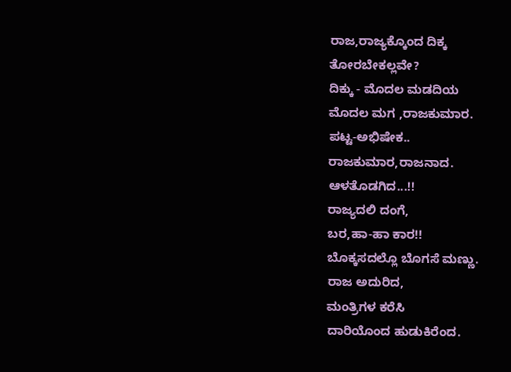ರಾಜ,ರಾಜ್ಯಕ್ಕೊಂದ ದಿಕ್ಕ
ತೋರಬೇಕಲ್ಲವೇ?
ದಿಕ್ಕು - ಮೊದಲ ಮಡದಿಯ
ಮೊದಲ ಮಗ ,ರಾಜಕುಮಾರ.
ಪಟ್ಟ-ಅಭಿಷೇಕ..
ರಾಜಕುಮಾರ,ರಾಜನಾದ.
ಆಳತೊಡಗಿದ...!!
ರಾಜ್ಯದಲಿ ದಂಗೆ,
ಬರ,ಹಾ-ಹಾ ಕಾರ!!
ಬೊಕ್ಕಸದಲ್ಲೊ ಬೊಗಸೆ ಮಣ್ಣು.
ರಾಜ ಅದುರಿದ,
ಮಂತ್ರಿಗಳ ಕರೆಸಿ
ದಾರಿಯೊಂದ ಹುಡುಕಿರೆಂದ.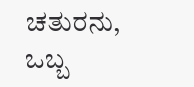ಚತುರನು, ಒಬ್ಬ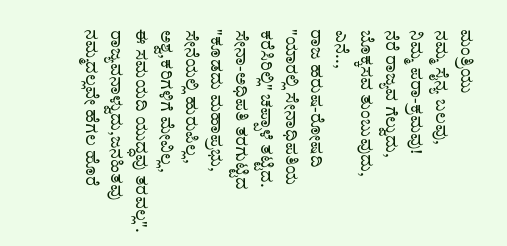ಮಂತ್ರಿಯು
ನಮ್ಮ ಸೈನ್ಯ ಬಲವು,
ನಿಮ್ಮ ಪರಾ-ಕ್ರಮವು!
ನೆರೆ ರಾಜ್ಯವ ಗೆಲ್ವುದು,
ಬೊಕ್ಕಸವ ತುಂಬುವುದು,
ಎನೆ..,
ರಾಜ ಹರುಷ-ರೋಷದಿ
"ಯಾರಲ್ಲಿ ಸೇನಾಧಿಪತಿಯ
ಕರೆಸಿರಿಲ್ಲಿ" ಚಪ್ಪಾಳೆ ತಟ್ಟಿದ.
ಸೇನಾ-ಅಧಿಪತಿ ತರಗುಟ್ಟಿದ
"ಕೂಡದು ಮಹಾಪ್ರಭು,
ಸೇನೆಯಲ್ಲಿ ಹುರುಪಿಲ್ಲ,
ಅಶ್ವ,ಕರಿಗಳಿಗೆ ಮೇವಿಲ್ಲ,
ಈ ಸಮಯದಿ ಯುದ್ಧವು ತರವಲ್ಲ".
ರಾಜ್ಯವನಾಳ್ವುದು,ಜನಹಿತವು
ನಮ್ಮದಲ್ಲವೇ ಹೆಗಲ ಹೊರೆ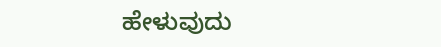ಹೇಳುವುದು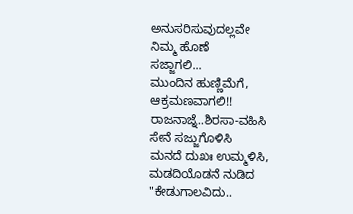ಅನುಸರಿಸುವುದಲ್ಲವೇ
ನಿಮ್ಮ ಹೊಣೆ
ಸಜ್ಜಾಗಲಿ...
ಮುಂದಿನ ಹುಣ್ಣಿಮೆಗೆ,
ಆಕ್ರಮಣವಾಗಲಿ!!
ರಾಜನಾಜ್ನೆ..ಶಿರಸಾ-ವಹಿಸಿ
ಸೇನೆ ಸಜ್ಜುಗೊಳಿಸಿ
ಮನದೆ ದುಖಃ ಉಮ್ಮಳಿಸಿ,
ಮಡದಿಯೊಡನೆ ನುಡಿದ
"ಕೇಡುಗಾಲವಿದು..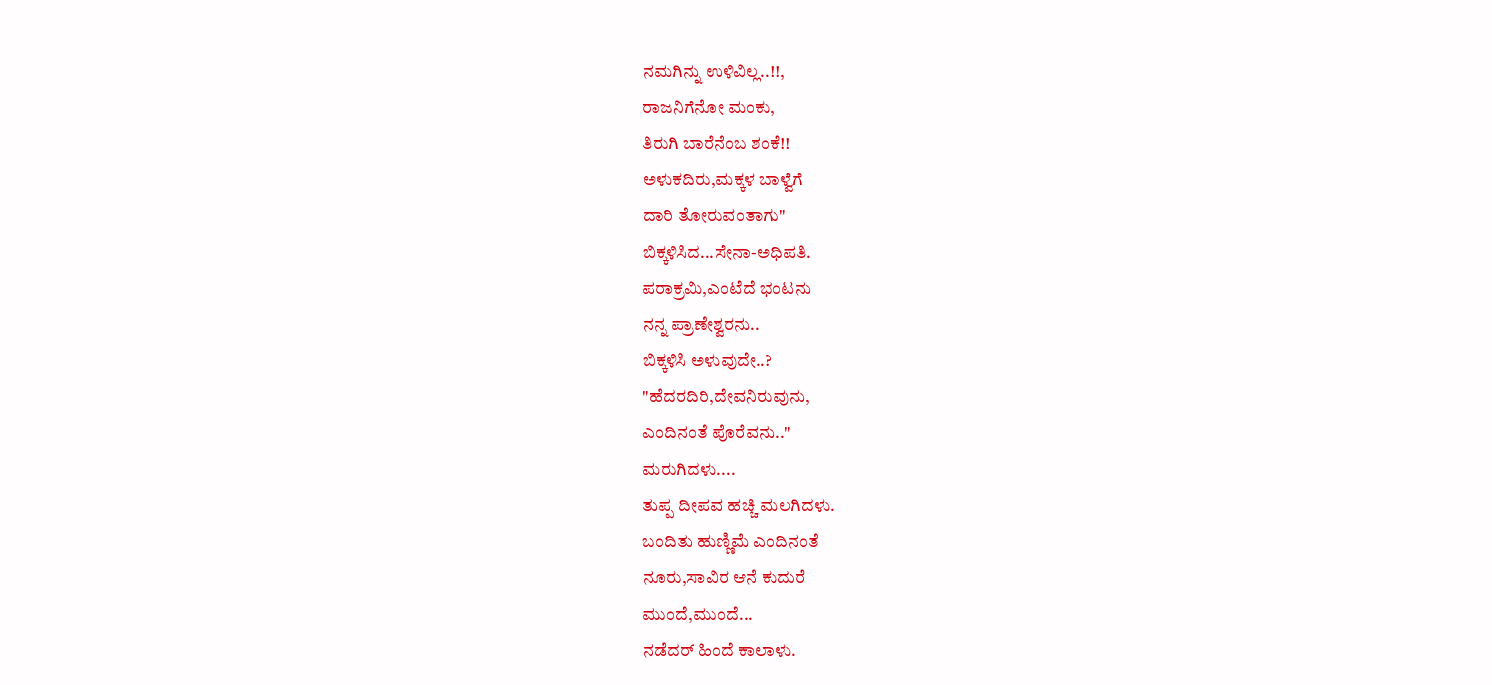ನಮಗಿನ್ನು ಉಳಿವಿಲ್ಲ..!!,
ರಾಜನಿಗೆನೋ ಮಂಕು,
ತಿರುಗಿ ಬಾರೆನೆಂಬ ಶಂಕೆ!!
ಅಳುಕದಿರು,ಮಕ್ಕಳ ಬಾಳ್ವೆಗೆ
ದಾರಿ ತೋರುವಂತಾಗು"
ಬಿಕ್ಕಳಿಸಿದ...ಸೇನಾ-ಅಧಿಪತಿ.
ಪರಾಕ್ರಮಿ,ಎಂಟೆದೆ ಭಂಟನು
ನನ್ನ ಪ್ರಾಣೇಶ್ವರನು..
ಬಿಕ್ಕಳಿಸಿ ಅಳುವುದೇ..?
"ಹೆದರದಿರಿ,ದೇವನಿರುವುನು,
ಎಂದಿನಂತೆ ಪೊರೆವನು.."
ಮರುಗಿದಳು....
ತುಪ್ಪ ದೀಪವ ಹಚ್ಚಿ ಮಲಗಿದಳು.
ಬಂದಿತು ಹುಣ್ಣಿಮೆ ಎಂದಿನಂತೆ
ನೂರು,ಸಾವಿರ ಆನೆ ಕುದುರೆ
ಮುಂದೆ,ಮುಂದೆ...
ನಡೆದರ್ ಹಿಂದೆ ಕಾಲಾಳು.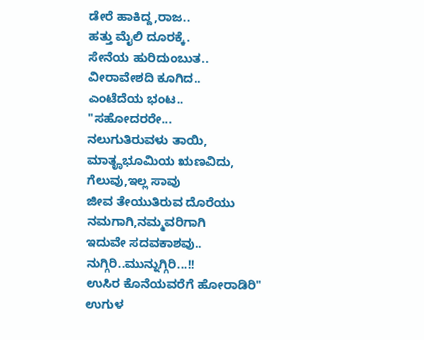ಡೇರೆ ಹಾಕಿದ್ದ,ರಾಜ..
ಹತ್ತು ಮೈಲಿ ದೂರಕ್ಕೆ.
ಸೇನೆಯ ಹುರಿದುಂಬುತ..
ವೀರಾವೇಶದಿ ಕೂಗಿದ..
ಎಂಟೆದೆಯ ಭಂಟ..
"ಸಹೋದರರೇ...
ನಲುಗುತಿರುವಳು ತಾಯಿ,
ಮಾತೄಭೂಮಿಯ ಋಣವಿದು,
ಗೆಲುವು,ಇಲ್ಲ ಸಾವು
ಜೀವ ತೇಯುತಿರುವ ದೊರೆಯು
ನಮಗಾಗಿ,ನಮ್ಮವರಿಗಾಗಿ
ಇದುವೇ ಸದವಕಾಶವು..
ನುಗ್ಗಿರಿ..ಮುನ್ನುಗ್ಗಿರಿ...!!
ಉಸಿರ ಕೊನೆಯವರೆಗೆ ಹೋರಾಡಿರಿ"
ಉಗುಳ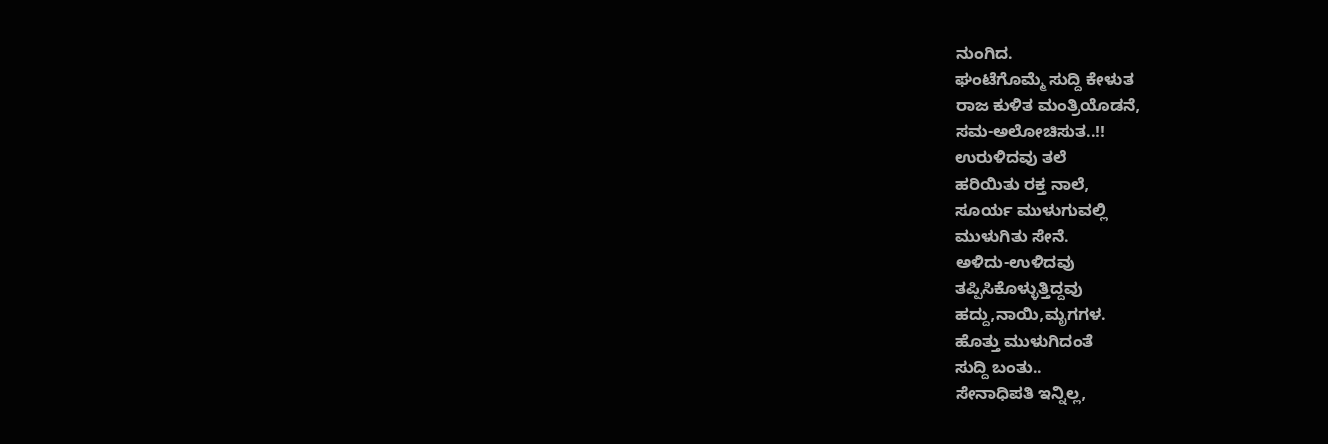ನುಂಗಿದ.
ಘಂಟೆಗೊಮ್ಮೆ ಸುದ್ದಿ ಕೇಳುತ
ರಾಜ ಕುಳಿತ ಮಂತ್ರಿಯೊಡನೆ,
ಸಮ-ಅಲೋಚಿಸುತ..!!
ಉರುಳಿದವು ತಲೆ
ಹರಿಯಿತು ರಕ್ತ ನಾಲೆ,
ಸೂರ್ಯ ಮುಳುಗುವಲ್ಲಿ
ಮುಳುಗಿತು ಸೇನೆ.
ಅಳಿದು-ಉಳಿದವು
ತಪ್ಪಿಸಿಕೊಳ್ಳುತ್ತಿದ್ದವು
ಹದ್ದು,ನಾಯಿ,ಮೃಗಗಳ.
ಹೊತ್ತು ಮುಳುಗಿದಂತೆ
ಸುದ್ದಿ ಬಂತು..
ಸೇನಾಧಿಪತಿ ಇನ್ನಿಲ್ಲ,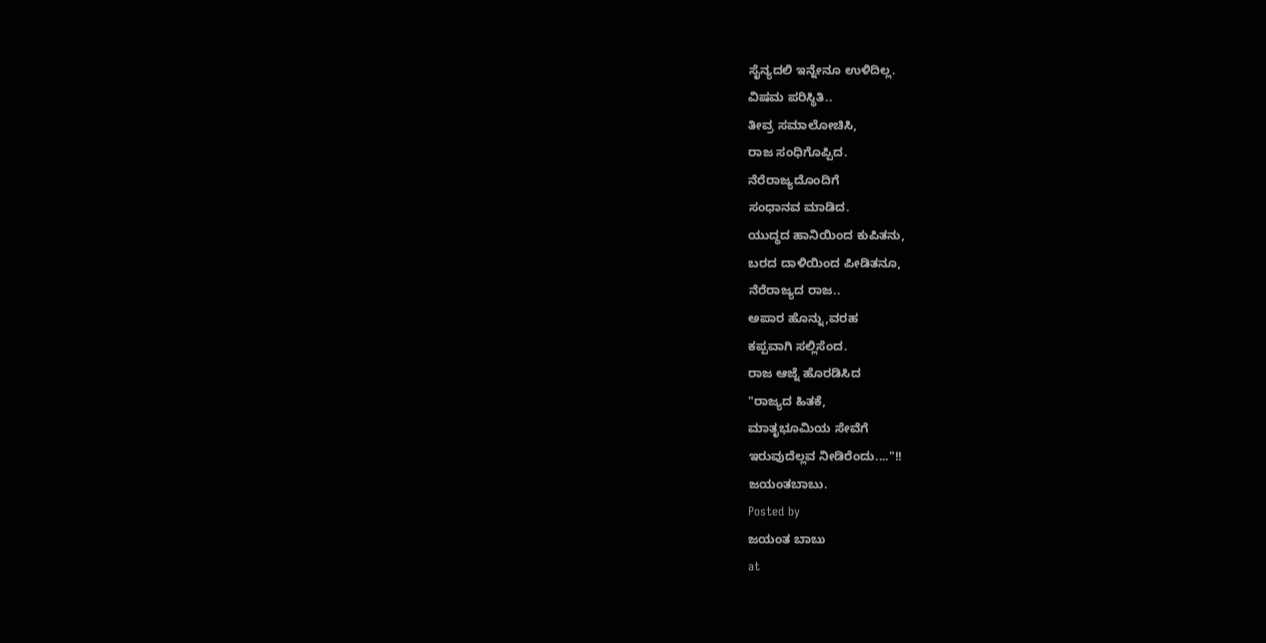ಸೈನ್ಯದಲಿ ಇನ್ನೇನೂ ಉಳಿದಿಲ್ಲ.
ವಿಷಮ ಪರಿಸ್ಥಿತಿ..
ತೀವ್ರ ಸಮಾಲೋಚಿಸಿ,
ರಾಜ ಸಂಧಿಗೊಪ್ಪಿದ.
ನೆರೆರಾಜ್ಯದೊಂದಿಗೆ
ಸಂಧಾನವ ಮಾಡಿದ.
ಯುದ್ಧದ ಹಾನಿಯಿಂದ ಕುಪಿತನು,
ಬರದ ದಾಳಿಯಿಂದ ಪೀಡಿತನೂ,
ನೆರೆರಾಜ್ಯದ ರಾಜ..
ಅಪಾರ ಹೊನ್ನು,ವರಹ
ಕಪ್ಪವಾಗಿ ಸಲ್ಲಿಸೆಂದ.
ರಾಜ ಆಜ್ನೆ ಹೊರಡಿಸಿದ
"ರಾಜ್ಯದ ಹಿತಕೆ,
ಮಾತೃಭೂಮಿಯ ಸೇವೆಗೆ
ಇರುವುದೆಲ್ಲವ ನೀಡಿರೆಂದು...."!!
ಜಯಂತಬಾಬು.
Posted by
ಜಯಂತ ಬಾಬು
at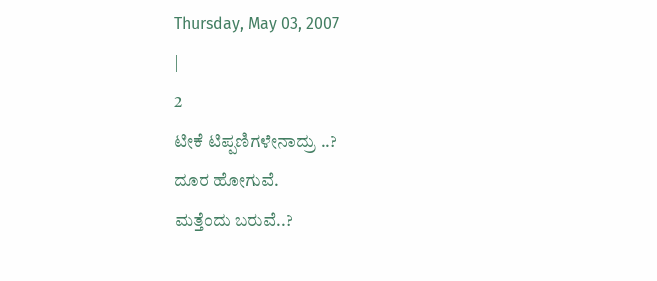Thursday, May 03, 2007
|
2
ಟೀಕೆ ಟಿಪ್ಪಣಿಗಳೇನಾದ್ರು ..?
ದೂರ ಹೋಗುವೆ.
ಮತ್ತೆಂದು ಬರುವೆ..?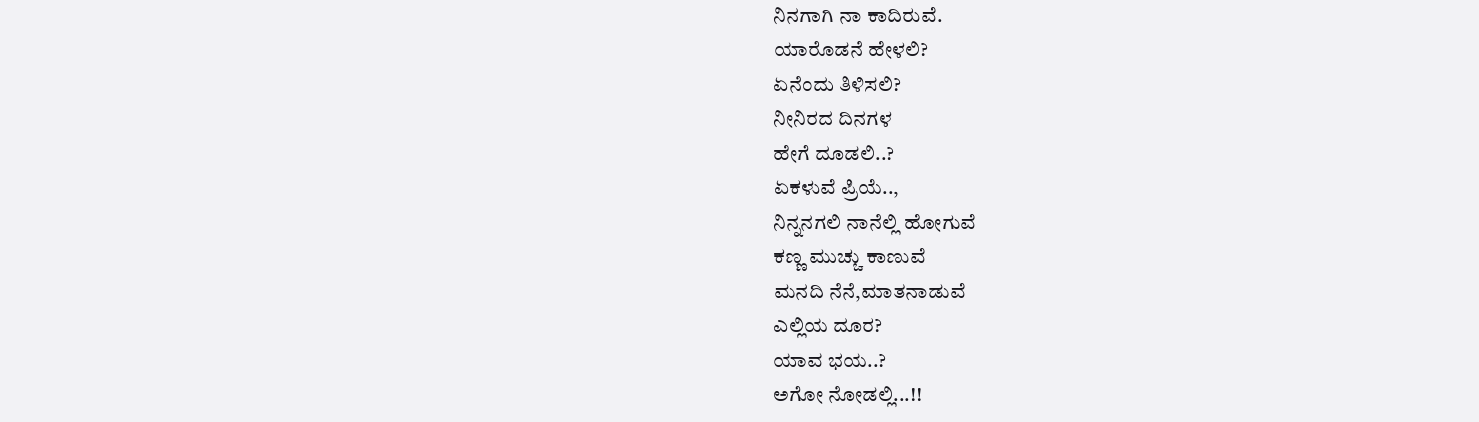ನಿನಗಾಗಿ ನಾ ಕಾದಿರುವೆ.
ಯಾರೊಡನೆ ಹೇಳಲಿ?
ಏನೆಂದು ತಿಳಿಸಲಿ?
ನೀನಿರದ ದಿನಗಳ
ಹೇಗೆ ದೂಡಲಿ..?
ಏಕಳುವೆ ಪ್ರಿಯೆ..,
ನಿನ್ನನಗಲಿ ನಾನೆಲ್ಲಿ ಹೋಗುವೆ
ಕಣ್ಣ ಮುಚ್ಚು ಕಾಣುವೆ
ಮನದಿ ನೆನೆ,ಮಾತನಾಡುವೆ
ಎಲ್ಲಿಯ ದೂರ?
ಯಾವ ಭಯ..?
ಅಗೋ ನೋಡಲ್ಲಿ...!!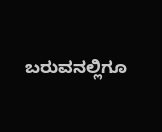ಬರುವನಲ್ಲಿಗೂ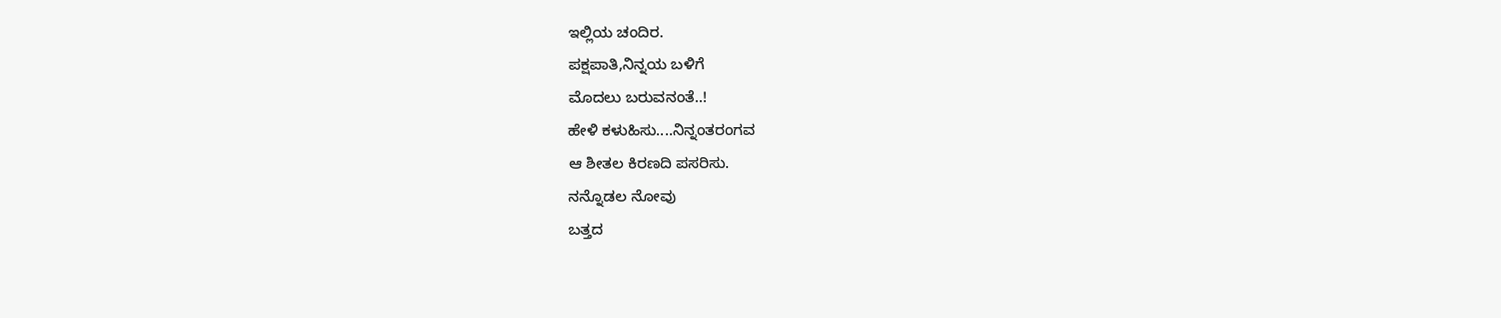ಇಲ್ಲಿಯ ಚಂದಿರ.
ಪಕ್ಷಪಾತಿ,ನಿನ್ನಯ ಬಳಿಗೆ
ಮೊದಲು ಬರುವನಂತೆ..!
ಹೇಳಿ ಕಳುಹಿಸು....ನಿನ್ನಂತರಂಗವ
ಆ ಶೀತಲ ಕಿರಣದಿ ಪಸರಿಸು.
ನನ್ನೊಡಲ ನೋವು
ಬತ್ತದ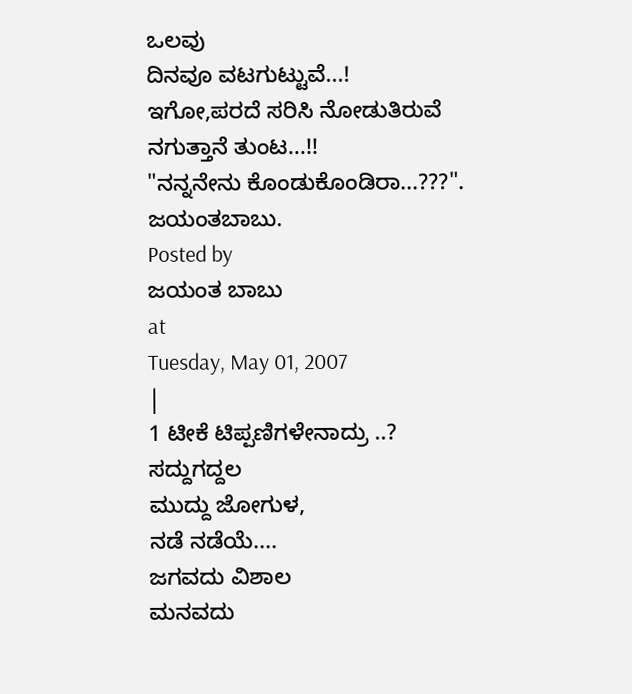ಒಲವು
ದಿನವೂ ವಟಗುಟ್ಟುವೆ...!
ಇಗೋ,ಪರದೆ ಸರಿಸಿ ನೋಡುತಿರುವೆ
ನಗುತ್ತಾನೆ ತುಂಟ...!!
"ನನ್ನನೇನು ಕೊಂಡುಕೊಂಡಿರಾ...???".
ಜಯಂತಬಾಬು.
Posted by
ಜಯಂತ ಬಾಬು
at
Tuesday, May 01, 2007
|
1 ಟೀಕೆ ಟಿಪ್ಪಣಿಗಳೇನಾದ್ರು ..?
ಸದ್ದುಗದ್ದಲ
ಮುದ್ದು ಜೋಗುಳ,
ನಡೆ ನಡೆಯೆ....
ಜಗವದು ವಿಶಾಲ
ಮನವದು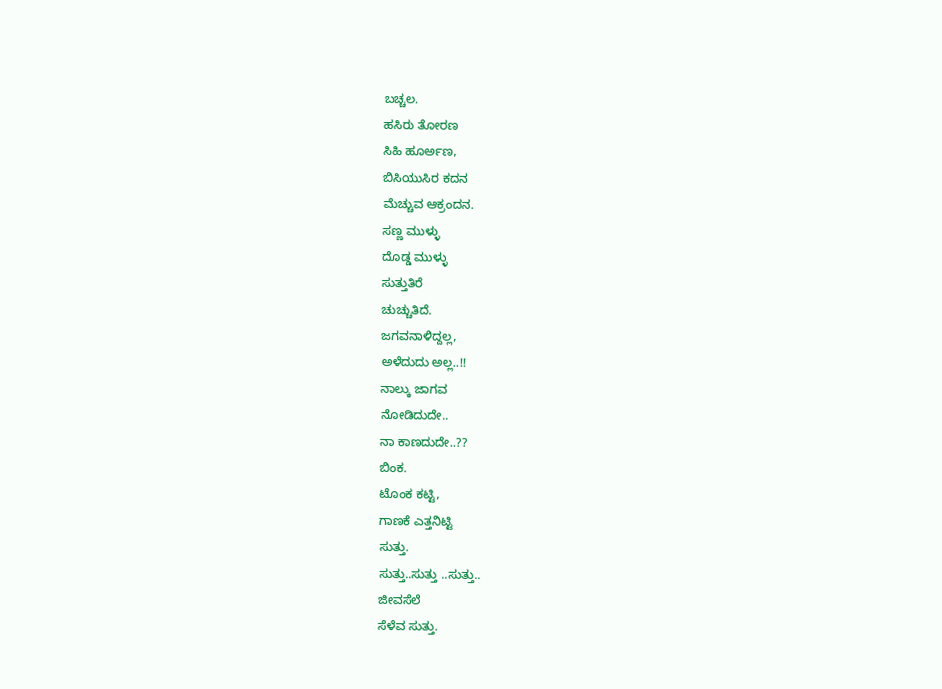ಬಚ್ಚಲ.
ಹಸಿರು ತೋರಣ
ಸಿಹಿ ಹೂರ್ಅಣ,
ಬಿಸಿಯುಸಿರ ಕದನ
ಮೆಚ್ಚುವ ಆಕ್ರಂದನ.
ಸಣ್ಣ ಮುಳ್ಳು
ದೊಡ್ಡ ಮುಳ್ಳು
ಸುತ್ತುತಿರೆ
ಚುಚ್ಚುತಿದೆ.
ಜಗವನಾಳಿದ್ದಲ್ಲ,
ಅಳೆದುದು ಅಲ್ಲ..!!
ನಾಲ್ಕು ಜಾಗವ
ನೋಡಿದುದೇ..
ನಾ ಕಾಣದುದೇ..??
ಬಿಂಕ.
ಟೊಂಕ ಕಟ್ಟಿ,
ಗಾಣಕೆ ಎತ್ತನಿಟ್ಟಿ
ಸುತ್ತು.
ಸುತ್ತು..ಸುತ್ತು ..ಸುತ್ತು..
ಜೀವಸೆಲೆ
ಸೆಳೆವ ಸುತ್ತು.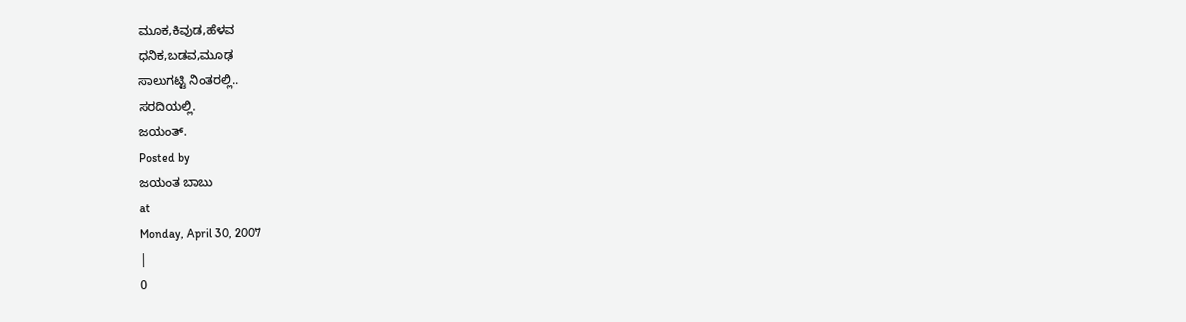ಮೂಕ,ಕಿವುಡ,ಹೆಳವ
ಧನಿಕ,ಬಡವ,ಮೂಢ
ಸಾಲುಗಟ್ಟಿ ನಿಂತರಲ್ಲಿ..
ಸರದಿಯಲ್ಲಿ.
ಜಯಂತ್.
Posted by
ಜಯಂತ ಬಾಬು
at
Monday, April 30, 2007
|
0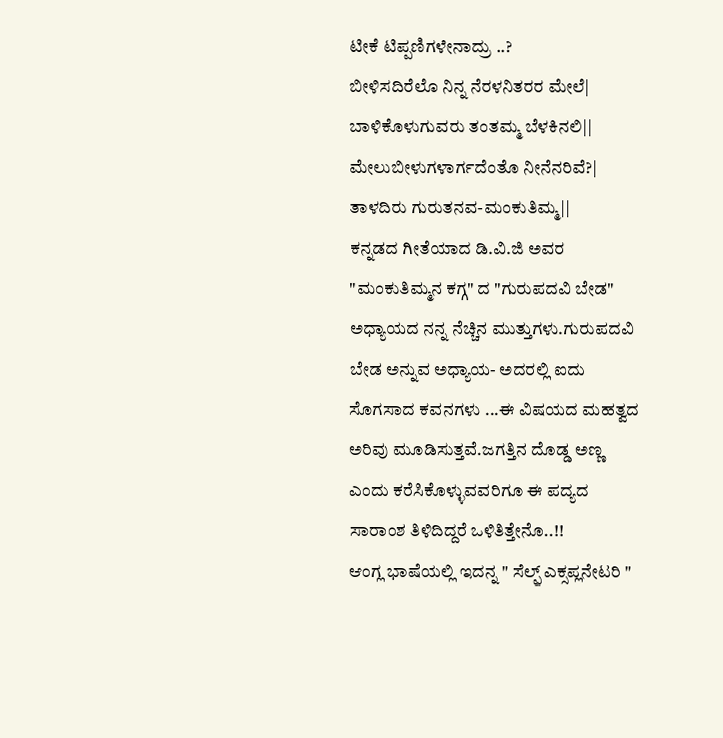ಟೀಕೆ ಟಿಪ್ಪಣಿಗಳೇನಾದ್ರು ..?
ಬೀಳಿಸದಿರೆಲೊ ನಿನ್ನ ನೆರಳನಿತರರ ಮೇಲೆ|
ಬಾಳಿಕೊಳುಗುವರು ತಂತಮ್ಮ ಬೆಳಕಿನಲಿ||
ಮೇಲುಬೀಳುಗಳಾರ್ಗದೆಂತೊ ನೀನೆನರಿವೆ?|
ತಾಳದಿರು ಗುರುತನವ-ಮಂಕುತಿಮ್ಮ||
ಕನ್ನಡದ ಗೀತೆಯಾದ ಡಿ.ವಿ.ಜಿ ಅವರ "ಮಂಕುತಿಮ್ಮನ ಕಗ್ಗ" ದ "ಗುರುಪದವಿ ಬೇಡ" ಅಧ್ಯಾಯದ ನನ್ನ ನೆಚ್ಚಿನ ಮುತ್ತುಗಳು.ಗುರುಪದವಿ ಬೇಡ ಅನ್ನುವ ಅಧ್ಯಾಯ- ಅದರಲ್ಲಿ ಐದು ಸೊಗಸಾದ ಕವನಗಳು ...ಈ ವಿಷಯದ ಮಹತ್ವದ ಅರಿವು ಮೂಡಿಸುತ್ತವೆ.ಜಗತ್ತಿನ ದೊಡ್ಡ ಅಣ್ಣ ಎಂದು ಕರೆಸಿಕೊಳ್ಳುವವರಿಗೂ ಈ ಪದ್ಯದ ಸಾರಾಂಶ ತಿಳಿದಿದ್ದರೆ ಒಳಿತಿತ್ತೇನೊ..!!
ಆಂಗ್ಲ ಭಾಷೆಯಲ್ಲಿ ಇದನ್ನ " ಸೆಲ್ಫ಼್ ಎಕ್ಸಪ್ಲನೇಟರಿ "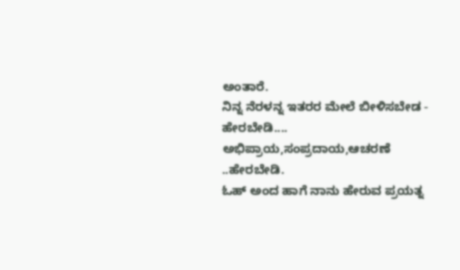ಅಂತಾರೆ.
ನಿನ್ನ ನೆರಳನ್ನ ಇತರರ ಮೇಲೆ ಬೀಳಿಸಬೇಡ - ಹೇರಬೇಡಿ.... ಅಭಿಪ್ರಾಯ,ಸಂಪ್ರದಾಯ,ಆಚರಣೆ ..ಹೇರಬೇಡಿ.
ಓಹ್ ಅಂದ ಹಾಗೆ ನಾನು ಹೇರುವ ಪ್ರಯತ್ನ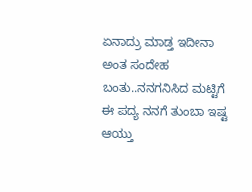ಏನಾದ್ರು ಮಾಡ್ತ ಇದೀನಾ ಅಂತ ಸಂದೇಹ ಬಂತು..ನನಗನಿಸಿದ ಮಟ್ಟಿಗೆ ಈ ಪದ್ಯ ನನಗೆ ತುಂಬಾ ಇಷ್ಟ ಆಯ್ತು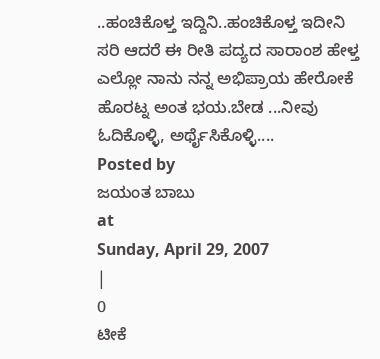..ಹಂಚಿಕೊಳ್ತ ಇದ್ದಿನಿ..ಹಂಚಿಕೊಳ್ತ ಇದೀನಿ ಸರಿ ಆದರೆ ಈ ರೀತಿ ಪದ್ಯದ ಸಾರಾಂಶ ಹೇಳ್ತ ಎಲ್ಲೋ ನಾನು ನನ್ನ ಅಭಿಪ್ರಾಯ ಹೇರೋಕೆ ಹೊರಟ್ನ ಅಂತ ಭಯ.ಬೇಡ ...ನೀವು ಓದಿಕೊಳ್ಳಿ, ಅರ್ಥೈಸಿಕೊಳ್ಳಿ....
Posted by
ಜಯಂತ ಬಾಬು
at
Sunday, April 29, 2007
|
0
ಟೀಕೆ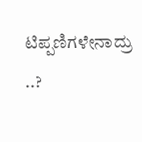ಟಿಪ್ಪಣಿಗಳೇನಾದ್ರು ..?